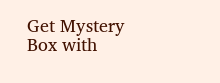Get Mystery Box with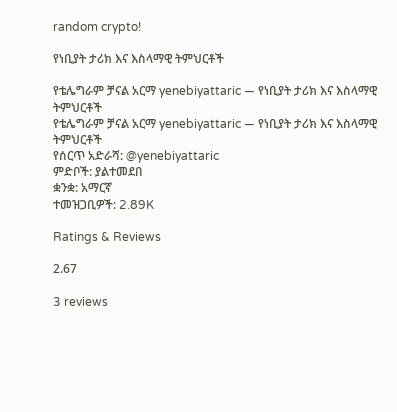random crypto!

የነቢያት ታሪክ እና እስላማዊ ትምህርቶች

የቴሌግራም ቻናል አርማ yenebiyattaric — የነቢያት ታሪክ እና እስላማዊ ትምህርቶች
የቴሌግራም ቻናል አርማ yenebiyattaric — የነቢያት ታሪክ እና እስላማዊ ትምህርቶች
የሰርጥ አድራሻ: @yenebiyattaric
ምድቦች: ያልተመደበ
ቋንቋ: አማርኛ
ተመዝጋቢዎች: 2.89K

Ratings & Reviews

2.67

3 reviews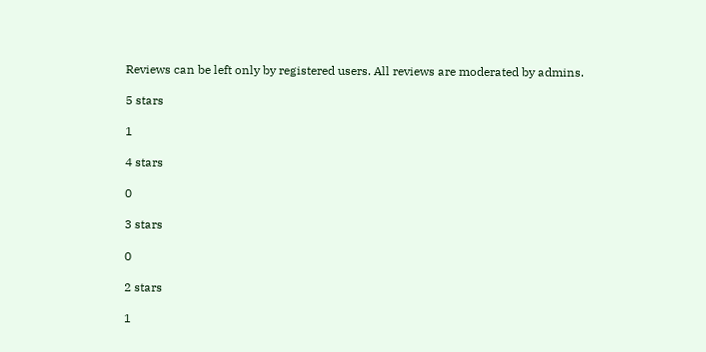Reviews can be left only by registered users. All reviews are moderated by admins.

5 stars

1

4 stars

0

3 stars

0

2 stars

1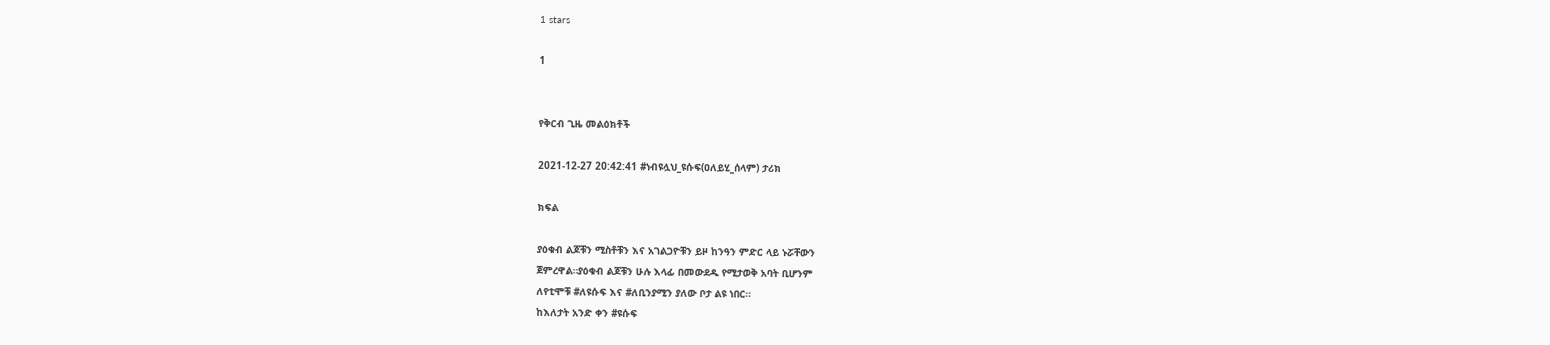1 stars

1


የቅርብ ጊዜ መልዕክቶች

2021-12-27 20:42:41 #ነብዩሏህ_ዩሱፍ(ዐለይሂ_ሰላም) ታሪክ

ክፍል

ያዕቁብ ልጆቹን ሚስቶቹን እና አገልጋዮቹን ይዞ ከንዓን ምድር ላይ ኑሯቸውን
ጀምረዋል።ያዕቁብ ልጆቹን ሁሉ እላፊ በመውደዱ የሚታወቅ አባት ቢሆንም
ለየቲሞቹ #ለዩሱፍ እና #ለቢንያሚን ያለው ቦታ ልዩ ነበር።
ከእለታት አንድ ቀን #ዩሱፍ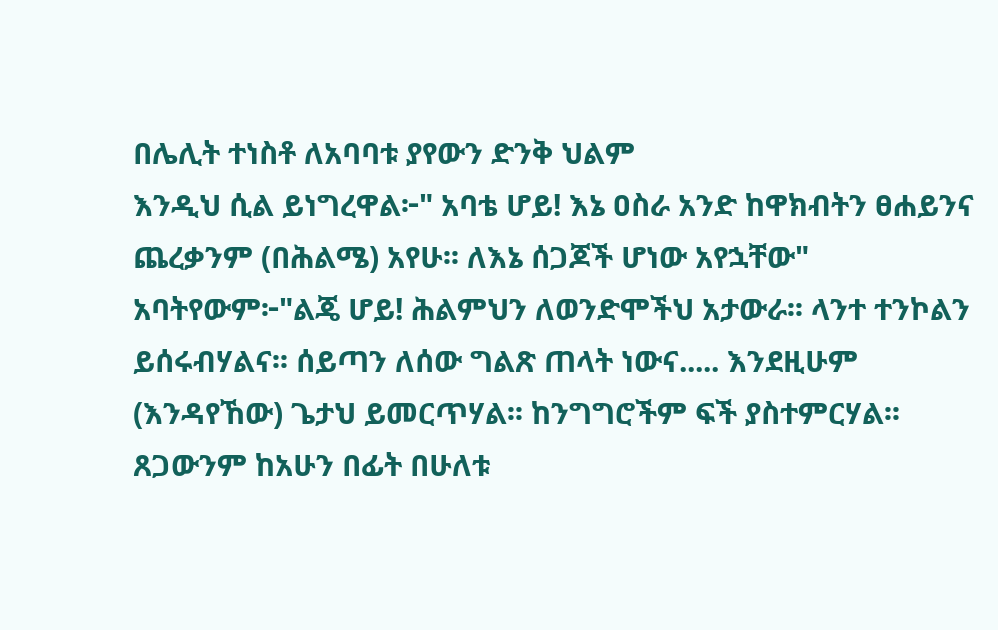በሌሊት ተነስቶ ለአባባቱ ያየውን ድንቅ ህልም
እንዲህ ሲል ይነግረዋል፦" አባቴ ሆይ! እኔ ዐስራ አንድ ከዋክብትን ፀሐይንና
ጨረቃንም (በሕልሜ) አየሁ፡፡ ለእኔ ሰጋጆች ሆነው አየኋቸው"
አባትየውም፦"ልጄ ሆይ! ሕልምህን ለወንድሞችህ አታውራ፡፡ ላንተ ተንኮልን
ይሰሩብሃልና፡፡ ሰይጣን ለሰው ግልጽ ጠላት ነውና..... እንደዚሁም
(እንዳየኸው) ጌታህ ይመርጥሃል፡፡ ከንግግሮችም ፍች ያስተምርሃል፡፡
ጸጋውንም ከአሁን በፊት በሁለቱ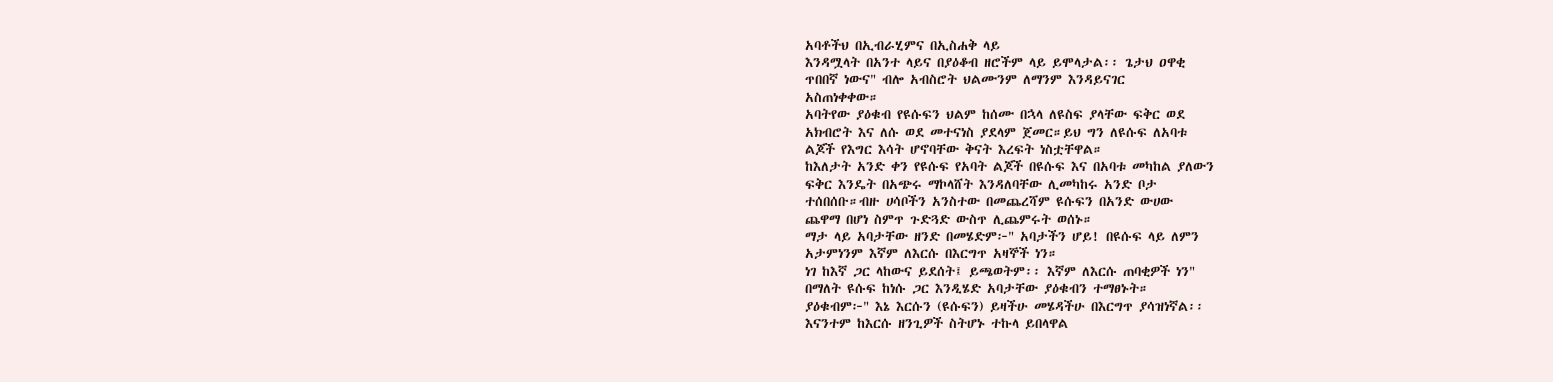አባቶችህ በኢብራሂምና በኢስሐቅ ላይ
እንዳሟላት በአንተ ላይና በያዕቆብ ዘሮችም ላይ ይሞላታል፡፡ ጌታህ ዐዋቂ
ጥበበኛ ነውና" ብሎ አብስሮት ህልሙንም ለማንም እንዳይናገር
አስጠነቀቀው።
አባትየው ያዕቁብ የዩሱፍን ህልም ከሰሙ በኋላ ለዩስፍ ያላቸው ፍቅር ወደ
አክብሮት እና ለሱ ወደ መተናነስ ያደላም ጀመር።ይህ ግን ለዩሱፍ ለአባቱ
ልጆች የእግር እሳት ሆኖባቸው ቅናት እረፍት ነስቷቸዋል።
ከእለታት አንድ ቀን የዩሱፍ የአባት ልጆች በዩሱፍ እና በአባቱ መካከል ያለውን
ፍቅር እንዴት በአጭሩ ማኮላሸት እንዳለባቸው ሊመካከሩ አንድ ቦታ
ተሰበሰቡ።ብዙ ሀሳቦችን አንስተው በመጨረሻም ዩሱፍን በአንድ ውሀው
ጨዋማ በሆነ ስምጥ ጉድጓድ ውስጥ ሊጨምሩት ወሰኑ።
ማታ ላይ አባታቸው ዘንድ በመሄድም፦" አባታችን ሆይ! በዩሱፍ ላይ ለምን
አታምነንም እኛም ለእርሱ በእርግጥ አዛኞች ነን።
ነገ ከእኛ ጋር ላከውና ይደሰት፤ ይጫወትም፡፡ እኛም ለእርሱ ጠባቂዎች ነን"
በማለት ዩሱፍ ከነሱ ጋር እንዲሄድ አባታቸው ያዕቁብን ተማፀኑት።
ያዕቁብም፦" እኔ እርሱን (ዩሱፍን) ይዛችሁ መሄዳችሁ በእርግጥ ያሳዝነኛል፡፡
እናንተም ከእርሱ ዘንጊዎች ስትሆኑ ተኩላ ይበላዋል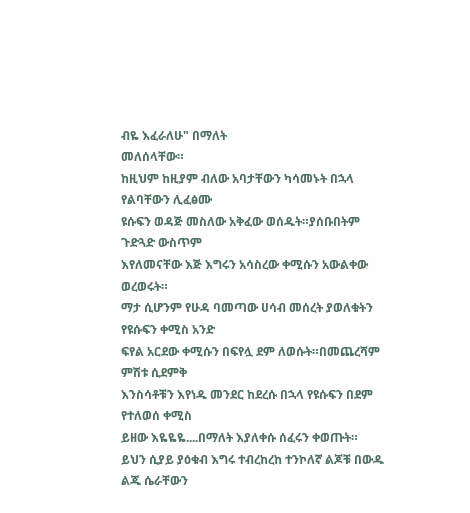ብዬ እፈራለሁ" በማለት
መለሰላቸው።
ከዚህም ከዚያም ብለው አባታቸውን ካሳመኑት በኋላ የልባቸውን ሊፈፅሙ
ዩሱፍን ወዳጅ መስለው አቅፈው ወሰዱት።ያሰቡበትም ጉድጓድ ውስጥም
እየለመናቸው እጅ እግሩን አሳስረው ቀሚሱን አውልቀው ወረወሩት።
ማታ ሲሆንም የሁዳ ባመጣው ሀሳብ መሰረት ያወለቁትን የዩሱፍን ቀሚስ አንድ
ፍየል አርደው ቀሚሱን በፍየሏ ደም ለወሱት።በመጨረሻም ምሽቱ ሲደምቅ
እንስሳቶቹን እየነዱ መንደር ከደረሱ በኋላ የዩሱፍን በደም የተለወሰ ቀሚስ
ይዘው እዬዬዬ....በማለት እያለቀሱ ሰፈሩን ቀወጡት።
ይህን ሲያይ ያዕቁብ እግሩ ተብረከረከ ተንኮለኛ ልጆቹ በውዱ ልጁ ሴራቸውን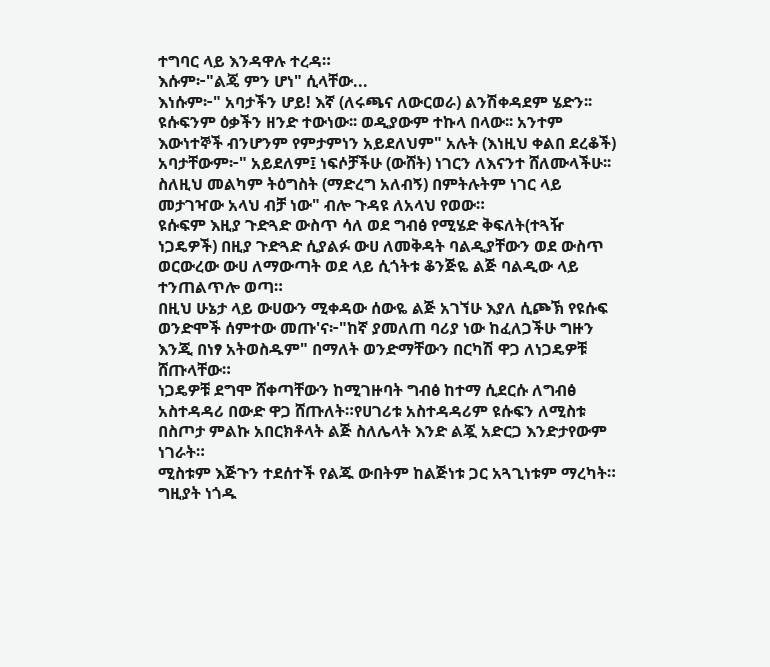ተግባር ላይ እንዳዋሉ ተረዳ።
እሱም፦"ልጄ ምን ሆነ" ሲላቸው...
እነሱም፦" አባታችን ሆይ! እኛ (ለሩጫና ለውርወራ) ልንሽቀዳደም ሄድን፡፡
ዩሱፍንም ዕቃችን ዘንድ ተውነው፡፡ ወዲያውም ተኩላ በላው፡፡ አንተም
እውነተኞች ብንሆንም የምታምነን አይደለህም" አሉት (እነዚህ ቀልበ ደረቆች)
አባታቸውም፦" አይደለም፤ ነፍሶቻችሁ (ውሸት) ነገርን ለእናንተ ሸለሙላችሁ፡፡
ስለዚህ መልካም ትዕግስት (ማድረግ አለብኝ) በምትሉትም ነገር ላይ
መታገዣው አላህ ብቻ ነው" ብሎ ጉዳዩ ለአላህ የወው።
ዩሱፍም እዚያ ጉድጓድ ውስጥ ሳለ ወደ ግብፅ የሚሄድ ቅፍለት(ተጓዥ
ነጋዴዎች) በዚያ ጉድጓድ ሲያልፉ ውሀ ለመቅዳት ባልዲያቸውን ወደ ውስጥ
ወርውረው ውሀ ለማውጣት ወደ ላይ ሲጎትቱ ቆንጅዬ ልጅ ባልዲው ላይ
ተንጠልጥሎ ወጣ።
በዚህ ሁኔታ ላይ ውሀውን ሚቀዳው ሰውዬ ልጅ አገኘሁ እያለ ሲጮኽ የዩሱፍ
ወንድሞች ሰምተው መጡ'ና፦"ከኛ ያመለጠ ባሪያ ነው ከፈለጋችሁ ግዙን
እንጂ በነፃ አትወስዱም" በማለት ወንድማቸውን በርካሽ ዋጋ ለነጋዴዎቹ
ሸጡላቸው።
ነጋዴዎቹ ደግሞ ሸቀጣቸውን ከሚገዙባት ግብፅ ከተማ ሲደርሱ ለግብፅ
አስተዳዳሪ በውድ ዋጋ ሸጡለት።የሀገሪቱ አስተዳዳሪም ዩሱፍን ለሚስቱ
በስጦታ ምልኩ አበርክቶላት ልጅ ስለሌላት እንድ ልጇ አድርጋ እንድታየውም
ነገራት።
ሚስቱም እጅጉን ተደሰተች የልጁ ውበትም ከልጅነቱ ጋር አጓጊነቱም ማረካት።
ግዚያት ነጎዱ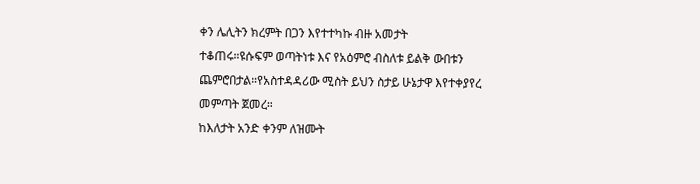ቀን ሌሊትን ክረምት በጋን እየተተካኩ ብዙ አመታት
ተቆጠሩ።ዩሱፍም ወጣትነቱ እና የአዕምሮ ብስለቱ ይልቅ ውበቱን
ጨምሮበታል።የአስተዳዳሪው ሚስት ይህን ስታይ ሁኔታዋ እየተቀያየረ
መምጣት ጀመረ።
ከእለታት አንድ ቀንም ለዝሙት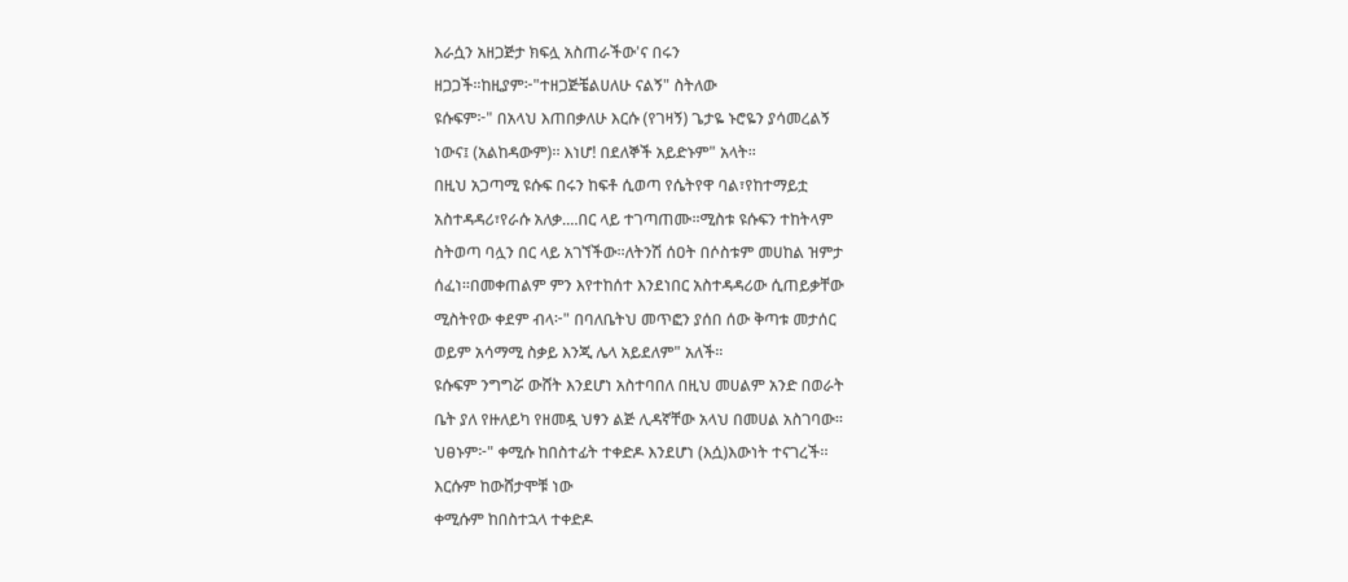እራሷን አዘጋጅታ ክፍሏ አስጠራችው'ና በሩን
ዘጋጋች።ከዚያም፦"ተዘጋጅቼልሀለሁ ናልኝ" ስትለው
ዩሱፍም፦" በአላህ እጠበቃለሁ እርሱ (የገዛኝ) ጌታዬ ኑሮዬን ያሳመረልኝ
ነውና፤ (አልከዳውም)፡፡ እነሆ! በደለኞች አይድኑም" አላት።
በዚህ አጋጣሚ ዩሱፍ በሩን ከፍቶ ሲወጣ የሴትየዋ ባል፣የከተማይቷ
አስተዳዳሪ፣የራሱ አለቃ....በር ላይ ተገጣጠሙ።ሚስቱ ዩሱፍን ተከትላም
ስትወጣ ባሏን በር ላይ አገኘችው።ለትንሽ ሰዐት በሶስቱም መሀከል ዝምታ
ሰፈነ።በመቀጠልም ምን እየተከሰተ እንደነበር አስተዳዳሪው ሲጠይቃቸው
ሚስትየው ቀደም ብላ፦" በባለቤትህ መጥፎን ያሰበ ሰው ቅጣቱ መታሰር
ወይም አሳማሚ ስቃይ እንጂ ሌላ አይደለም" አለች።
ዩሱፍም ንግግሯ ውሸት እንደሆነ አስተባበለ በዚህ መሀልም አንድ በወራት
ቤት ያለ የዙለይካ የዘመዷ ህፃን ልጅ ሊዳኛቸው አላህ በመሀል አስገባው።
ህፀኑም፦" ቀሚሱ ከበስተፊት ተቀድዶ እንደሆነ (እሷ)እውነት ተናገረች፡፡
እርሱም ከውሸታሞቹ ነው
ቀሚሱም ከበስተኋላ ተቀድዶ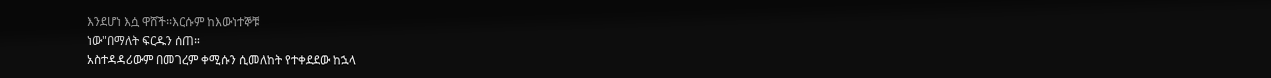እንደሆነ እሷ ዋሸች፡፡እርሱም ከእውነተኞቹ
ነው"በማለት ፍርዱን ሰጠ።
አስተዳዳሪውም በመገረም ቀሚሱን ሲመለከት የተቀደደው ከኋላ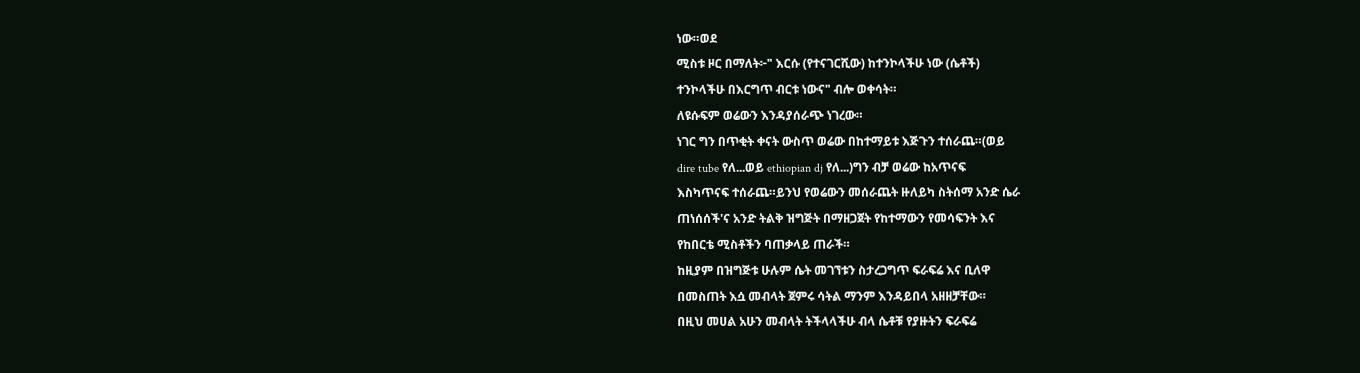ነው።ወደ
ሚስቱ ዞር በማለት፦" እርሱ (የተናገርሺው) ከተንኮላችሁ ነው (ሴቶች)
ተንኮላችሁ በእርግጥ ብርቱ ነውና" ብሎ ወቀሳት።
ለዩሱፍም ወሬውን እንዳያሰራጭ ነገረው።
ነገር ግን በጥቂት ቀናት ውስጥ ወሬው በከተማይቱ እጅጉን ተሰራጨ።(ወይ
dire tube የለ...ወይ ethiopian dj የለ...)ግን ብቻ ወሬው ከአጥናፍ
እስካጥናፍ ተሰራጨ።ይንህ የወሬውን መሰራጨት ዙለይካ ስትሰማ አንድ ሴራ
ጠነሰሰች'ና አንድ ትልቅ ዝግጅት በማዘጋጀት የከተማውን የመሳፍንት እና
የከበርቴ ሚስቶችን ባጠቃላይ ጠራች።
ከዚያም በዝግጅቱ ሁሉም ሴት መገኘቱን ስታረጋግጥ ፍራፍሬ እና ቢለዋ
በመስጠት እሷ መብላት ጀምሩ ሳትል ማንም እንዳይበላ አዘዘቻቸው።
በዚህ መሀል አሁን መብላት ትችላላችሁ ብላ ሴቶቹ የያዙትን ፍራፍሬ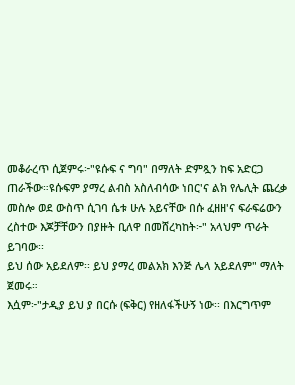መቆራረጥ ሲጀምሩ፦"ዩሱፍ ና ግባ" በማለት ድምጿን ከፍ አድርጋ
ጠራችው።ዩሱፍም ያማረ ልብስ አስለብሳው ነበር'ና ልክ የሌሊት ጨረቃ
መስሎ ወደ ውስጥ ሲገባ ሴቱ ሁሉ አይናቸው በሱ ፈዘዘ'ና ፍራፍሬውን
ረስተው እጆቻቸውን በያዙት ቢለዋ በመሸረካከት፦" አላህም ጥራት ይገባው፡፡
ይህ ሰው አይደለም፡፡ ይህ ያማረ መልአክ እንጅ ሌላ አይደለም" ማለት
ጀመሩ።
እሷም፦"ታዲያ ይህ ያ በርሱ (ፍቅር) የዘለፋችሁኝ ነው፡፡ በእርግጥም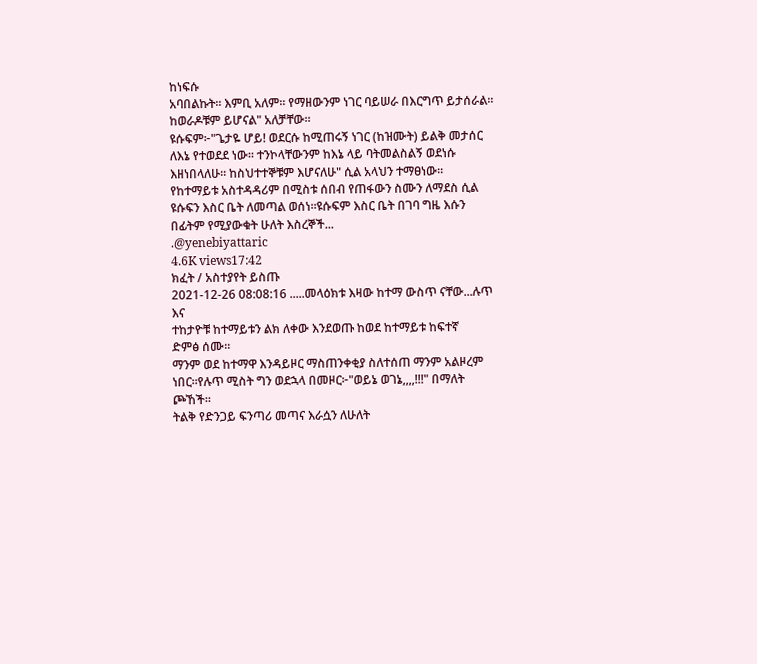ከነፍሱ
አባበልኩት፡፡ እምቢ አለም፡፡ የማዘውንም ነገር ባይሠራ በእርግጥ ይታሰራል፡፡
ከወራዶቹም ይሆናል" አለቻቸው።
ዩሱፍም፦"ጌታዬ ሆይ! ወደርሱ ከሚጠሩኝ ነገር (ከዝሙት) ይልቅ መታሰር
ለእኔ የተወደደ ነው፡፡ ተንኮላቸውንም ከእኔ ላይ ባትመልስልኝ ወደነሱ
እዘነበላለሁ፡፡ ከስህተተኞቹም እሆናለሁ" ሲል አላህን ተማፀነው።
የከተማይቱ አስተዳዳሪም በሚስቱ ሰበብ የጠፋውን ስሙን ለማደስ ሲል
ዩሱፍን እስር ቤት ለመጣል ወሰነ።ዩሱፍም እስር ቤት በገባ ግዜ እሱን
በፊትም የሚያውቁት ሁለት እስረኞች...
.@yenebiyattaric
4.6K views17:42
ክፈት / አስተያየት ይስጡ
2021-12-26 08:08:16 .....መላዕክቱ እዛው ከተማ ውስጥ ናቸው...ሉጥ እና
ተከታዮቹ ከተማይቱን ልክ ለቀው እንደወጡ ከወደ ከተማይቱ ከፍተኛ
ድምፅ ሰሙ።
ማንም ወደ ከተማዋ እንዳይዞር ማስጠንቀቂያ ስለተሰጠ ማንም አልዞረም
ነበር።የሉጥ ሚስት ግን ወደኋላ በመዞር፦"ወይኔ ወገኔ,,,,!!!" በማለት
ጮኸች።
ትልቅ የድንጋይ ፍንጣሪ መጣና እራሷን ለሁለት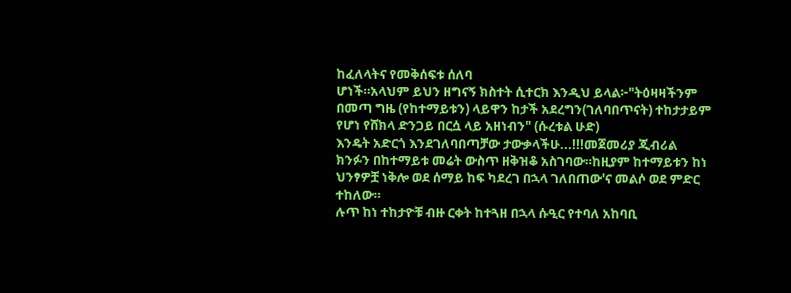ከፈለላትና የመቅሰፍቱ ሰለባ
ሆነች።አላህም ይህን ዘግናኝ ክስተት ሲተርክ እንዲህ ይላል፦"ትዕዛዛችንም
በመጣ ግዜ (የከተማይቱን) ላይዋን ከታች አደረግን(ገለባበጥናት) ተከታታይም
የሆነ የሸክላ ድንጋይ በርሷ ላይ አዘነብን" (ሱረቱል ሁድ)
እንዴት አድርጎ እንደገለባበጣቻው ታውቃላችሁ...!!!መጀመሪያ ጂብሪል
ክንፉን በከተማይቱ መሬት ውስጥ ዘቅዝቆ አስገባው።ከዚያም ከተማይቱን ከነ
ህንፃዎቿ ነቅሎ ወደ ሰማይ ከፍ ካደረገ በኋላ ገለበጠው'ና መልሶ ወደ ምድር
ተከለው።
ሉጥ ከነ ተከታዮቹ ብዙ ርቀት ከተጓዘ በኋላ ሱዒር የተባለ አከባቢ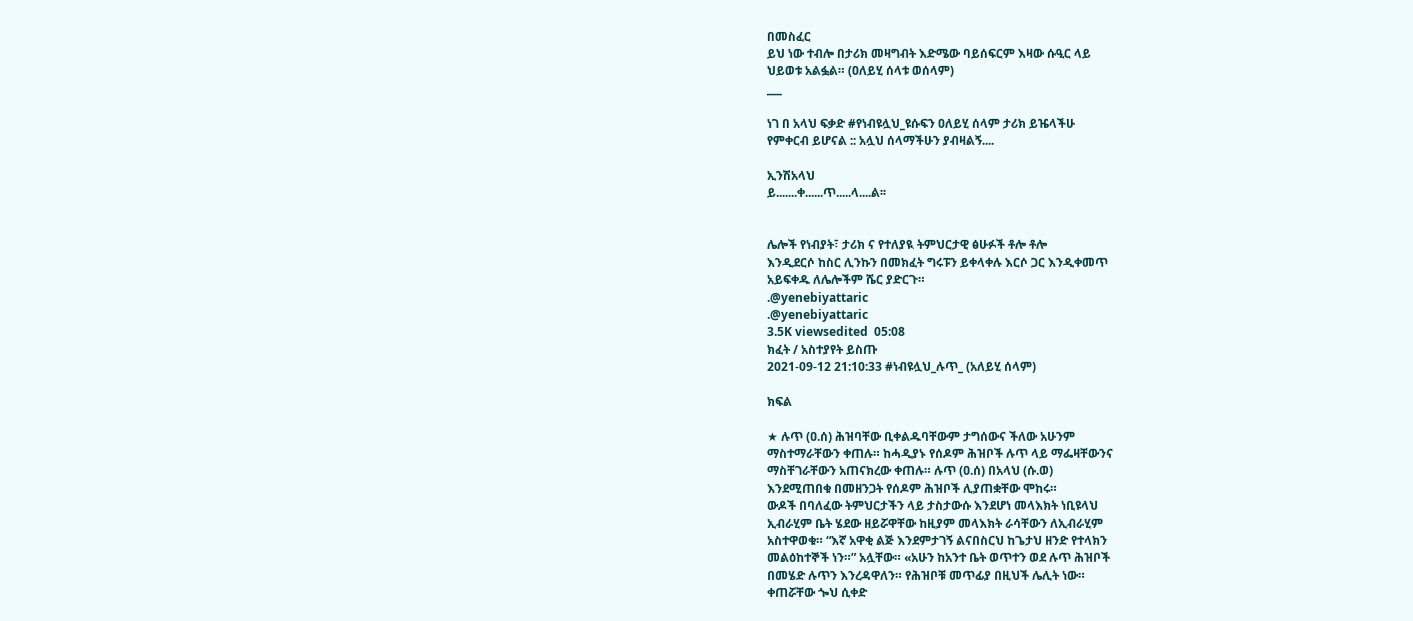በመስፈር
ይህ ነው ተብሎ በታሪክ መዛግብት እድሜው ባይሰፍርም እዛው ሱዒር ላይ
ህይወቱ አልፏል። (ዐለይሂ ሰላቱ ወሰላም)
___

ነገ በ አላህ ፍቃድ #የነብዩሏህ_ዩሱፍን ዐለይሂ ሰላም ታሪክ ይዤላችሁ
የምቀርብ ይሆናል :: አሏህ ሰላማችሁን ያብዛልኝ....

ኢንሽአላህ
ይ.......ቀ......ጥ.....ላ....ል፡፡


ሌሎች የነብያት፣ ታሪክ ና የተለያዪ ትምህርታዊ ፅሁፉች ቶሎ ቶሎ
እንዲደርሶ ከስር ሊንኩን በመክፈት ግሩፑን ይቀላቀሉ እርሶ ጋር እንዲቀመጥ
አይፍቀዱ ለሌሎችም ሼር ያድርጉ።
.@yenebiyattaric
.@yenebiyattaric
3.5K viewsedited  05:08
ክፈት / አስተያየት ይስጡ
2021-09-12 21:10:33 #ነብዩሏህ_ሉጥ_ (አለይሂ ሰላም)

ክፍል

★ ሉጥ (ዐ.ሰ) ሕዝባቸው ቢቀልዱባቸውም ታግሰውና ችለው አሁንም
ማስተማራቸውን ቀጠሉ። ከሓዲያኑ የሰዶም ሕዝቦች ሉጥ ላይ ማፌዛቸውንና
ማስቸገራቸውን አጠናክረው ቀጠሉ። ሉጥ (ዐ.ሰ) በአላህ (ሱ.ወ)
እንደሚጠበቁ በመዘንጋት የሰዶም ሕዝቦች ሊያጠቋቸው ሞከሩ።
ውዶች በባለፈው ትምህርታችን ላይ ታስታውሱ እንደሆነ መላእክት ነቢዩላህ
ኢብራሂም ቤት ሄደው ዘይሯዋቸው ከዚያም መላእክት ራሳቸውን ለኢብራሂም
አስተዋወቁ። “እኛ አዋቂ ልጅ እንደምታገኝ ልናበስርህ ከጌታህ ዘንድ የተላክን
መልዕከተኞች ነን።” አሏቸው። «አሁን ከአንተ ቤት ወጥተን ወደ ሉጥ ሕዝቦች
በመሄድ ሉጥን እንረዳዋለን። የሕዝቦቹ መጥፊያ በዚህች ሌሊት ነው።
ቀጠሯቸው ጐህ ሲቀድ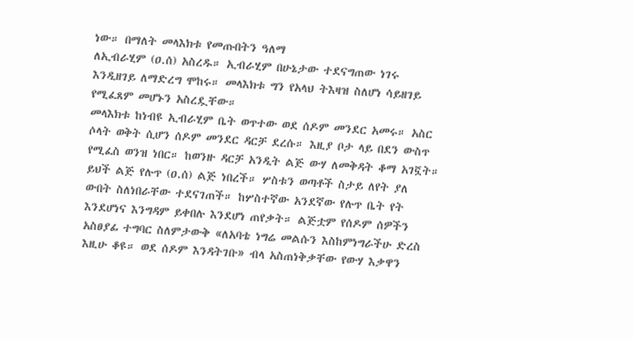ነው። በማለት መላእክቱ የመጡበትን ዓለማ
ለኢብራሂም (ዐ.ሰ) አስረዱ። ኢብራሂም በሁኔታው ተደናግጠው ነገሩ
እንዲዘገይ ለማድረግ ሞከሩ። መላእክቱ ግን የአላህ ትእዛዝ ስለሆነ ሳይዘገይ
የሚፈጸም መሆኑን አስረዷቸው።
መላእክቱ ከነብዩ ኢብራሂም ቤት ወጥተው ወደ ሰዶም መንደር አመሩ። አስር
ሶላት ወቅት ሲሆን ሰዶም መንደር ዳርቻ ደረሱ። እዚያ ቦታ ላይ በደን ውስጥ
የሚፈስ ወንዝ ነበር። ከወንዙ ዳርቻ አንዲት ልጅ ውሃ ለመቅዳት ቆማ አገኟት።
ይህች ልጅ የሉጥ (ዐ.ሰ) ልጅ ነበረች። ሦስቱን ወጣቶች ስታይ ለየት ያለ
ውበት ስለነበራቸው ተደናገጠች። ከሦስተኛው አንደኛው የሉጥ ቤት የት
እንደሆነና እንግዳም ይቀበሉ እንደሆነ ጠየቃት። ልጅቷም የሰዶም ሰዎችን
አስፀያፊ ተግባር ስለምታውቅ «ለአባቴ ነግሬ መልሱን እስከምነግራችሁ ድረስ
እዚሁ ቆዩ። ወደ ሰዶም እንዳትገቡ» ብላ አስጠነቅቃቸው የውሃ እቃዋን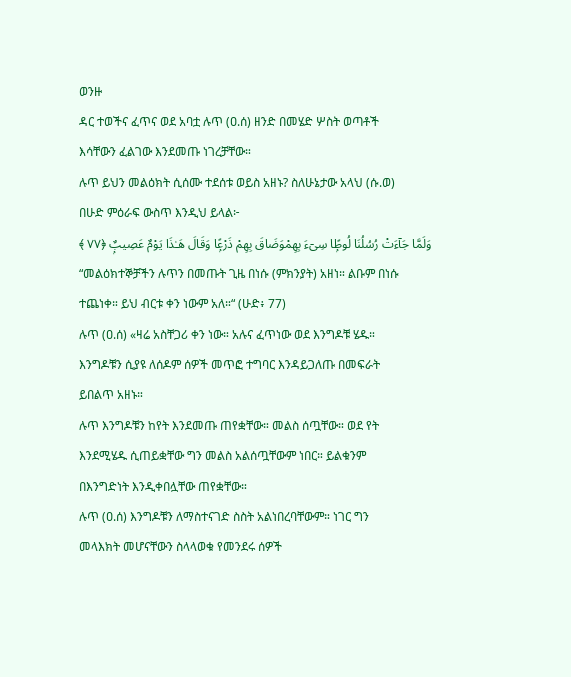ወንዙ
ዳር ተወችና ፈጥና ወደ አባቷ ሉጥ (ዐ.ሰ) ዘንድ በመሄድ ሦስት ወጣቶች
እሳቸውን ፈልገው እንደመጡ ነገረቻቸው።
ሉጥ ይህን መልዕክት ሲሰሙ ተደሰቱ ወይስ አዘኑ? ስለሁኔታው አላህ (ሱ.ወ)
በሁድ ምዕራፍ ውስጥ እንዲህ ይላል፦
وَلَمَّا جَآءَتْ رُسُلُنَا لُوطًۭا سِىٓءَ بِهِمْوَضَاقَ بِهِمْ ذَرْعًۭا وَقَالَ هَـٰذَا يَوْمٌ عَصِيبٌۭ ﴿٧٧ ﴾
“መልዕክተኞቻችን ሉጥን በመጡት ጊዜ በነሱ (ምክንያት) አዘነ። ልቡም በነሱ
ተጨነቀ። ይህ ብርቱ ቀን ነውም አለ።“ (ሁድ፥ 77)
ሉጥ (ዐ.ሰ) «ዛሬ አስቸጋሪ ቀን ነው። አሉና ፈጥነው ወደ እንግዶቹ ሄዱ።
እንግዶቹን ሲያዩ ለሰዶም ሰዎች መጥፎ ተግባር እንዳይጋለጡ በመፍራት
ይበልጥ አዘኑ።
ሉጥ እንግዶቹን ከየት እንደመጡ ጠየቋቸው። መልስ ሰጧቸው። ወደ የት
እንደሚሄዱ ሲጠይቋቸው ግን መልስ አልሰጧቸውም ነበር። ይልቁንም
በእንግድነት እንዲቀበሏቸው ጠየቋቸው።
ሉጥ (ዐ.ሰ) እንግዶቹን ለማስተናገድ ስስት አልነበረባቸውም። ነገር ግን
መላእክት መሆናቸውን ስላላወቁ የመንደሩ ሰዎች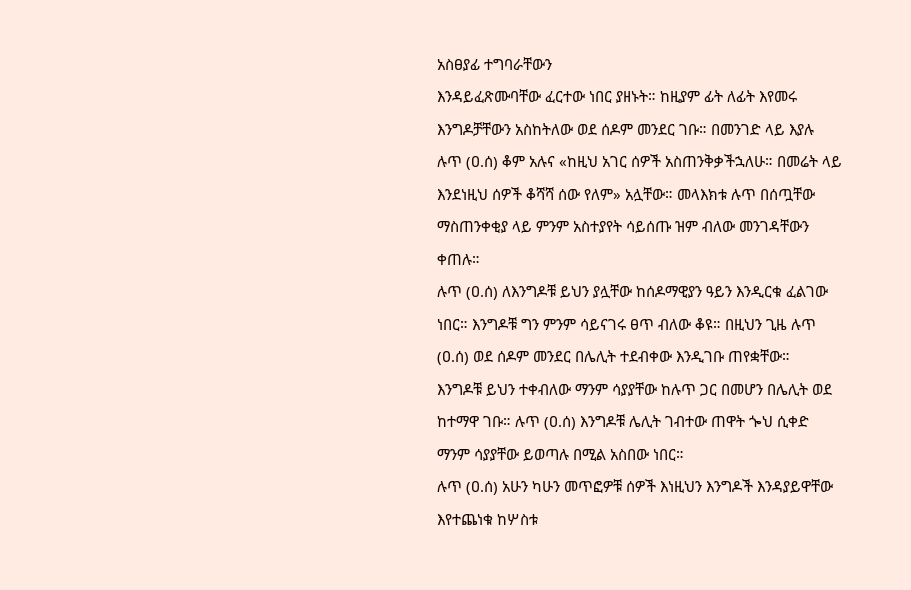አስፀያፊ ተግባራቸውን
እንዳይፈጽሙባቸው ፈርተው ነበር ያዘኑት። ከዚያም ፊት ለፊት እየመሩ
እንግዶቻቸውን አስከትለው ወደ ሰዶም መንደር ገቡ። በመንገድ ላይ እያሉ
ሉጥ (ዐ.ሰ) ቆም አሉና «ከዚህ አገር ሰዎች አስጠንቅቃችኋለሁ። በመሬት ላይ
እንደነዚህ ሰዎች ቆሻሻ ሰው የለም» አሏቸው። መላእክቱ ሉጥ በሰጧቸው
ማስጠንቀቂያ ላይ ምንም አስተያየት ሳይሰጡ ዝም ብለው መንገዳቸውን
ቀጠሉ።
ሉጥ (ዐ.ሰ) ለእንግዶቹ ይህን ያሏቸው ከሰዶማዊያን ዓይን እንዲርቁ ፈልገው
ነበር። እንግዶቹ ግን ምንም ሳይናገሩ ፀጥ ብለው ቆዩ። በዚህን ጊዜ ሉጥ
(ዐ.ሰ) ወደ ሰዶም መንደር በሌሊት ተደብቀው እንዲገቡ ጠየቋቸው።
እንግዶቹ ይህን ተቀብለው ማንም ሳያያቸው ከሉጥ ጋር በመሆን በሌሊት ወደ
ከተማዋ ገቡ። ሉጥ (ዐ.ሰ) እንግዶቹ ሌሊት ገብተው ጠዋት ጐህ ሲቀድ
ማንም ሳያያቸው ይወጣሉ በሚል አስበው ነበር።
ሉጥ (ዐ.ሰ) አሁን ካሁን መጥፎዎቹ ሰዎች እነዚህን እንግዶች እንዳያይዋቸው
እየተጨነቁ ከሦስቱ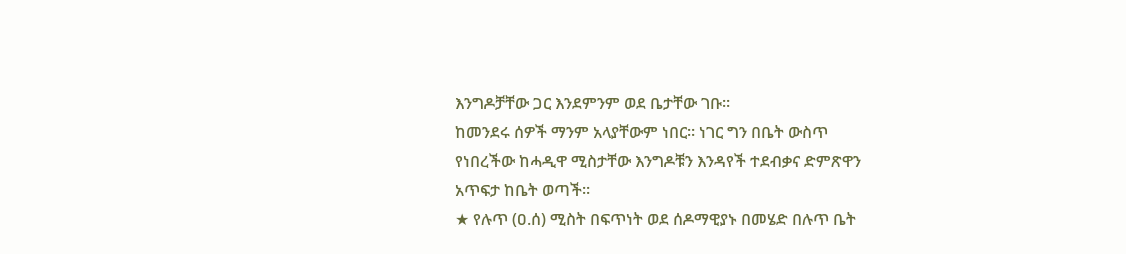እንግዶቻቸው ጋር እንደምንም ወደ ቤታቸው ገቡ።
ከመንደሩ ሰዎች ማንም አላያቸውም ነበር። ነገር ግን በቤት ውስጥ
የነበረችው ከሓዲዋ ሚስታቸው እንግዶቹን እንዳየች ተደብቃና ድምጽዋን
አጥፍታ ከቤት ወጣች።
★ የሉጥ (ዐ.ሰ) ሚስት በፍጥነት ወደ ሰዶማዊያኑ በመሄድ በሉጥ ቤት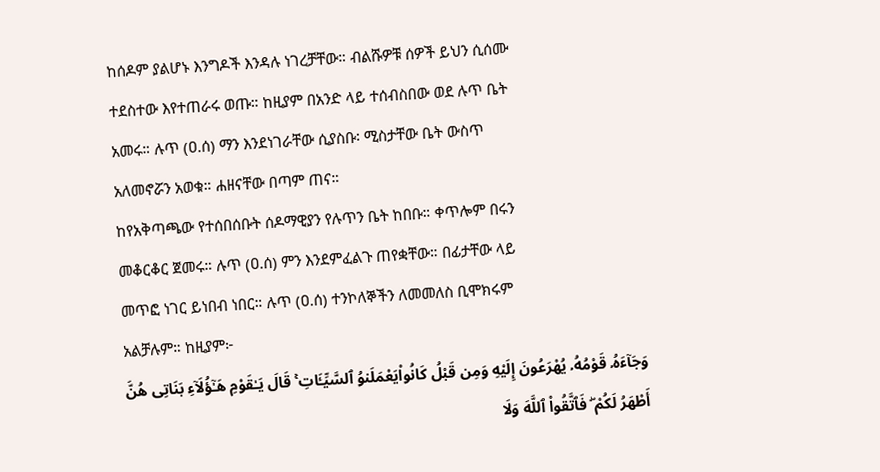ከሰዶም ያልሆኑ እንግዶች እንዳሉ ነገረቻቸው። ብልሹዎቹ ሰዎች ይህን ሲሰሙ
ተደስተው እየተጠራሩ ወጡ። ከዚያም በአንድ ላይ ተሰብስበው ወደ ሉጥ ቤት
አመሩ። ሉጥ (ዐ.ሰ) ማን እንደነገራቸው ሲያስቡ፡ ሚስታቸው ቤት ውስጥ
አለመኖሯን አወቁ። ሐዘናቸው በጣም ጠና።
ከየአቅጣጫው የተሰበሰቡት ሰዶማዊያን የሉጥን ቤት ከበቡ። ቀጥሎም በሩን
መቆርቆር ጀመሩ። ሉጥ (ዐ.ሰ) ምን እንደምፈልጉ ጠየቋቸው። በፊታቸው ላይ
መጥፎ ነገር ይነበብ ነበር። ሉጥ (ዐ.ሰ) ተንኮለኞችን ለመመለስ ቢሞክሩም
አልቻሉም። ከዚያም፦
وَجَآءَهُۥ قَوْمُهُۥ يُهْرَعُونَ إِلَيْهِ وَمِن قَبْلُ كَانُوا۟يَعْمَلَنوُ ٱلسَّيِّـَٔاتِ ۚ قَالَ يَـٰقَوْمِ هَـٰٓؤُلَآءِ بَنَاتِى هُنَّ
أَطْهَرُ لَكُمْ ۖ فَٱتَّقُوا۟ ٱللَّهَ وَلَا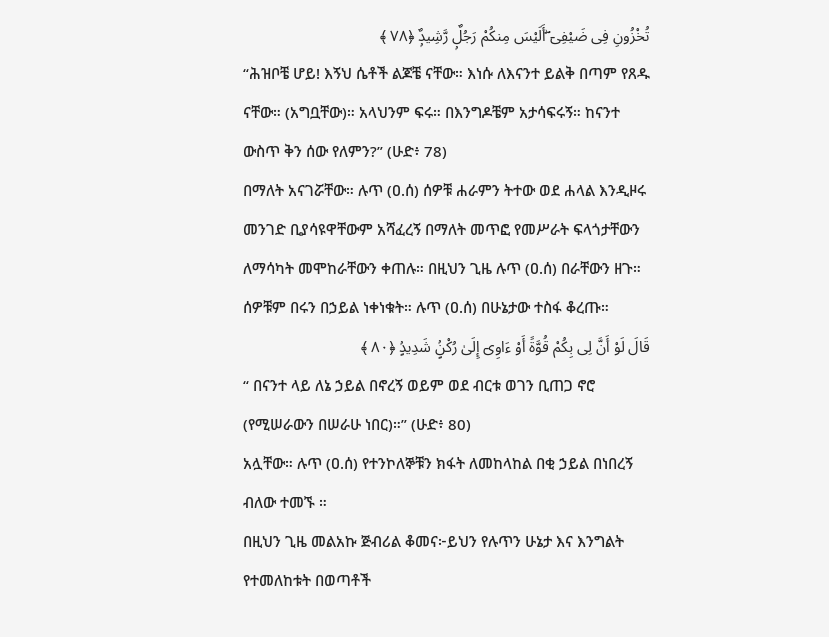تُخْزُونِ فِى ضَيْفِىٓ ۖأَلَيْسَ مِنكُمْ رَجُلٌۭ رَّشِيدٌۭ ﴿٧٨ ﴾
“ሕዝቦቼ ሆይ! እኝህ ሴቶች ልጆቼ ናቸው። እነሱ ለእናንተ ይልቅ በጣም የጸዱ
ናቸው። (አግቧቸው)። አላህንም ፍሩ። በእንግዶቼም አታሳፍሩኝ። ከናንተ
ውስጥ ቅን ሰው የለምን?” (ሁድ፥ 78)
በማለት አናገሯቸው። ሉጥ (ዐ.ሰ) ሰዎቹ ሐራምን ትተው ወደ ሐላል እንዲዞሩ
መንገድ ቢያሳዩዋቸውም አሻፈረኝ በማለት መጥፎ የመሥራት ፍላጎታቸውን
ለማሳካት መሞከራቸውን ቀጠሉ። በዚህን ጊዜ ሉጥ (ዐ.ሰ) በራቸውን ዘጉ።
ሰዎቹም በሩን በኃይል ነቀነቁት። ሉጥ (ዐ.ሰ) በሁኔታው ተስፋ ቆረጡ።
قَالَ لَوْ أَنَّ لِى بِكُمْ قُوَّةً أَوْ ءَاوِىٓ إِلَىٰ رُكْنٍۢ شَدِيدٍۢ ﴿٨٠ ﴾
“ በናንተ ላይ ለኔ ኃይል በኖረኝ ወይም ወደ ብርቱ ወገን ቢጠጋ ኖሮ
(የሚሠራውን በሠራሁ ነበር)።” (ሁድ፥ 80)
አሏቸው። ሉጥ (ዐ.ሰ) የተንኮለኞቹን ክፋት ለመከላከል በቂ ኃይል በነበረኝ
ብለው ተመኙ ።
በዚህን ጊዜ መልአኩ ጅብሪል ቆመና፦ይህን የሉጥን ሁኔታ እና እንግልት
የተመለከቱት በወጣቶች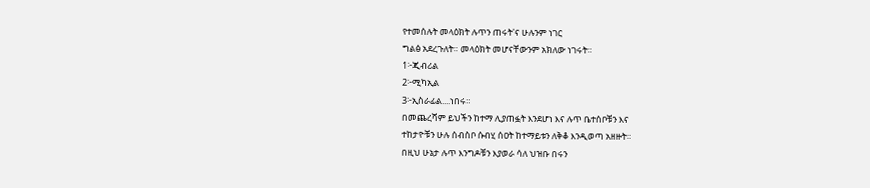የተመሰሉት መላዕክት ሉጥን ጠሩት'ና ሁሉንም ነገር
ግልፅ አደረጉለት። መላዕክት መሆናቸውንም አክለው ነገሩት።
1፦ጂብሪል
2፦ሚካኢል
3፦ኢስራፊል....ነበሩ።
በመጨረሻም ይህችን ከተማ ሊያጠፏት እንደሆነ እና ሉጥ ቤተሰቦቹን እና
ተከታዮቹን ሁሉ ሰብስቦ ሱብሂ ሰዐት ከተማይቱን ለቅቆ እንዲወጣ አዘዙት።
በዚህ ሁኔታ ሉጥ እንግዶቹን እያወራ ሳለ ህዝቡ በሩን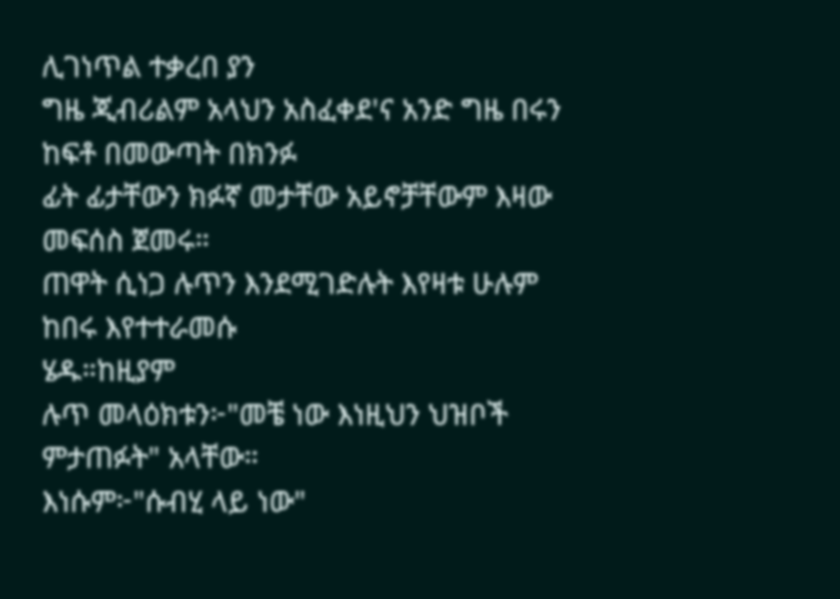ሊገነጥል ተቃረበ ያን
ግዜ ጂብሪልም አላህን አስፈቀደ'ና አንድ ግዜ በሩን ከፍቶ በመውጣት በክንፉ
ፊት ፊታቸውን ክፉኛ መታቸው አይኖቻቸውም እዛው መፍሰስ ጀመሩ።
ጠዋት ሲነጋ ሉጥን እንደሚገድሉት እየዛቱ ሁሉም ከበሩ እየተተራመሱ
ሄዱ።ከዚያም
ሉጥ መላዕክቱን፦"መቼ ነው እነዚህን ህዝቦች ምታጠፉት" አላቸው።
እነሱም፦"ሱብሂ ላይ ነው"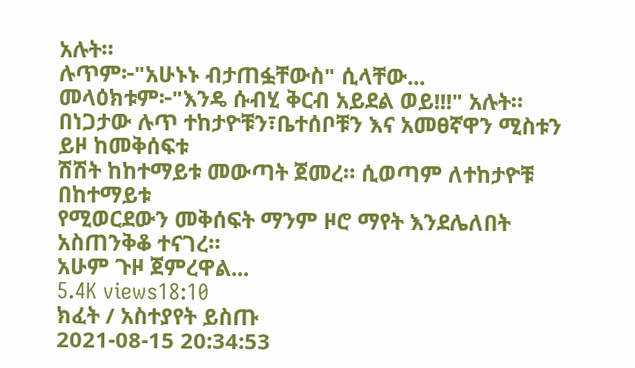አሉት።
ሉጥም፦"አሁኑኑ ብታጠፏቸውስ" ሲላቸው...
መላዕክቱም፦"እንዴ ሱብሂ ቅርብ አይደል ወይ!!!" አሉት።
በነጋታው ሉጥ ተከታዮቹን፣ቤተሰቦቹን እና አመፀኛዋን ሚስቱን ይዞ ከመቅሰፍቱ
ሽሽት ከከተማይቱ መውጣት ጀመረ። ሲወጣም ለተከታዮቹ በከተማይቱ
የሚወርደውን መቅሰፍት ማንም ዞሮ ማየት እንደሌለበት አስጠንቅቆ ተናገረ።
አሁም ጉዞ ጀምረዋል...
5.4K views18:10
ክፈት / አስተያየት ይስጡ
2021-08-15 20:34:53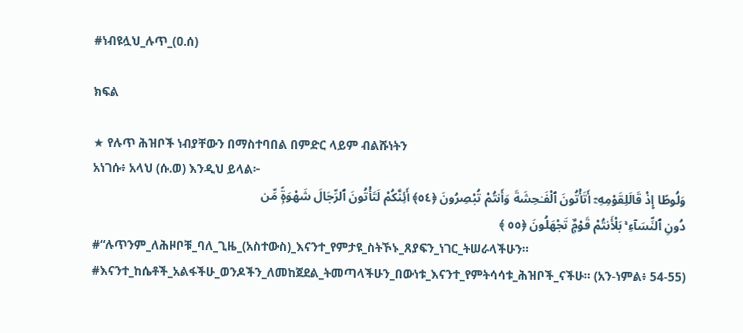#ነብዩሏህ_ሉጥ_(ዐ.ሰ)

ክፍል

★ የሉጥ ሕዝቦች ነብያቸውን በማስተባበል በምድር ላይም ብልሹነትን
አነገሱ፥ አላህ (ሱ.ወ) እንዲህ ይላል፦
وَلُوطًا إِذْ قَالَلِقَوْمِهِۦٓ أَتَأْتُونَ ٱلْفَـٰحِشَةَ وَأَنتُمْ تُبْصِرُونَ ﴿٥٤﴾ أَئِنَّكُمْ لَتَأْتُونَ ٱلرِّجَالَ شَهْوَةًۭ مِّن
دُونِ ٱلنِّسَآءِ ۚ بَلْأَنتُمْ قَوْمٌۭ تَجْهَلُونَ ﴿٥٥ ﴾
#“ሉጥንም_ለሕዞቦቹ_ባለ_ጊዜ_(አስተውስ)_እናንተ_የምታዩ_ስትኾኑ_ጸያፍን_ነገር_ትሠራላችሁን። #እናንተ_ከሴቶች_አልፋችሁ_ወንዶችን_ለመከጀደል_ትመጣላችሁን_በውነቱ_እናንተ_የምትሳሳቱ_ሕዝቦች_ናችሁ። (አን-ነምል፥ 54-55)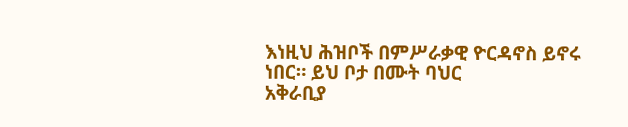እነዚህ ሕዝቦች በምሥራቃዊ ዮርዳኖስ ይኖሩ ነበር። ይህ ቦታ በሙት ባህር
አቅራቢያ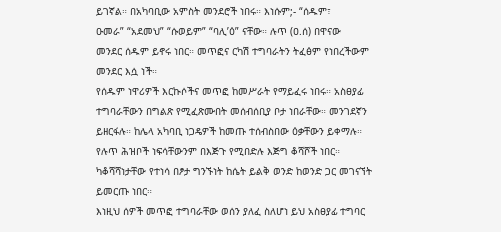ይገኛል። በአካባቢው አምስት መንደሮች ነበሩ። እነሱም;- “ሰዱም፣
ዑመራ” “አደመህ” “ሱወይም” “ባሊ’ዕ” ናቸው። ሉጥ (ዐ.ሰ) በዋናው
መንደር ሰዱም ይኖሩ ነበር። መጥፎና ርካሽ ተግባራትን ትፈፅም የነበረችውም
መንደር እሷ ነች።
የሰዱም ነዋሪዎች እርኩሶችና መጥፎ ከመሥራት የማይፈሩ ነበሩ። አስፀያፊ
ተግባራቸውን በግልጽ የሚፈጽሙበት መሰብሰቢያ ቦታ ነበራቸው። መንገደኛን
ይዘርፋሉ። ከሌላ አካባቢ ነጋዴዎች ከመጡ ተሰብስበው ዕቃቸውን ይቀማሉ።
የሉጥ ሕዝቦች ነፍሳቸውንም በእጅጉ የሚበድሉ እጅግ ቆሻሾች ነበር።
ካቆሻሻነታቸው የተነሳ በፆታ ግንኙነት ከሴት ይልቅ ወንድ ከወንድ ጋር መገናኘት
ይመርጡ ነበር።
እነዚህ ሰዎች መጥፎ ተግባራቸው ወሰን ያለፈ ስለሆነ ይህ አስፀያፊ ተግባር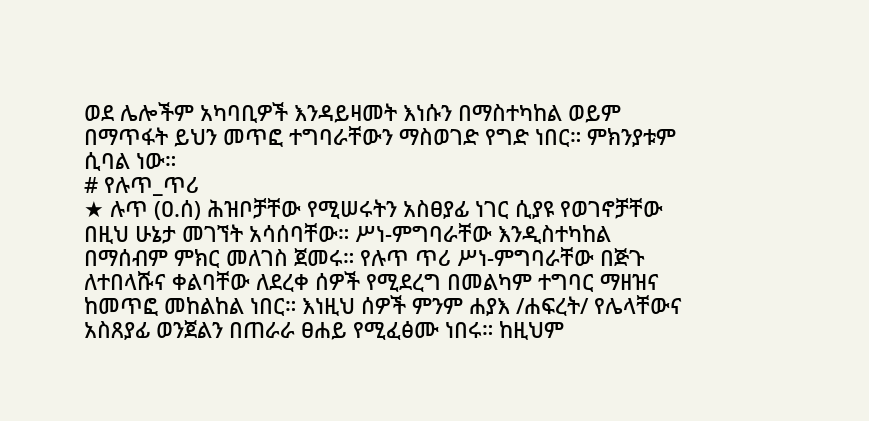ወደ ሌሎችም አካባቢዎች እንዳይዛመት እነሱን በማስተካከል ወይም
በማጥፋት ይህን መጥፎ ተግባራቸውን ማስወገድ የግድ ነበር። ምክንያቱም
ሲባል ነው።
# የሉጥ_ጥሪ
★ ሉጥ (ዐ.ሰ) ሕዝቦቻቸው የሚሠሩትን አስፀያፊ ነገር ሲያዩ የወገኖቻቸው
በዚህ ሁኔታ መገኘት አሳሰባቸው። ሥነ-ምግባራቸው እንዲስተካከል
በማሰብም ምክር መለገስ ጀመሩ። የሉጥ ጥሪ ሥነ-ምግባራቸው በጅጉ
ለተበላሹና ቀልባቸው ለደረቀ ሰዎች የሚደረግ በመልካም ተግባር ማዘዝና
ከመጥፎ መከልከል ነበር። እነዚህ ሰዎች ምንም ሐያእ /ሐፍረት/ የሌላቸውና
አስጸያፊ ወንጀልን በጠራራ ፀሐይ የሚፈፅሙ ነበሩ። ከዚህም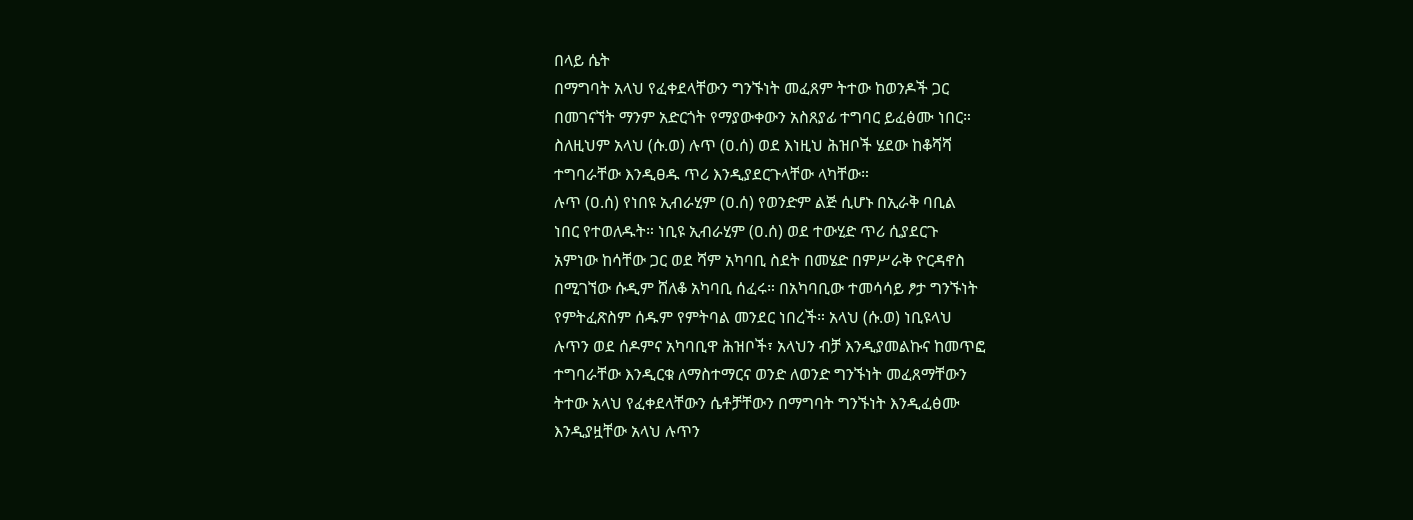በላይ ሴት
በማግባት አላህ የፈቀደላቸውን ግንኙነት መፈጸም ትተው ከወንዶች ጋር
በመገናኘት ማንም አድርጎት የማያውቀውን አስጸያፊ ተግባር ይፈፅሙ ነበር።
ስለዚህም አላህ (ሱ.ወ) ሉጥ (ዐ.ሰ) ወደ እነዚህ ሕዝቦች ሄደው ከቆሻሻ
ተግባራቸው እንዲፀዱ ጥሪ እንዲያደርጉላቸው ላካቸው።
ሉጥ (ዐ.ሰ) የነበዩ ኢብራሂም (ዐ.ሰ) የወንድም ልጅ ሲሆኑ በኢራቅ ባቢል
ነበር የተወለዱት። ነቢዩ ኢብራሂም (ዐ.ሰ) ወደ ተውሂድ ጥሪ ሲያደርጉ
አምነው ከሳቸው ጋር ወደ ሻም አካባቢ ስደት በመሄድ በምሥራቅ ዮርዳኖስ
በሚገኘው ሱዲም ሸለቆ አካባቢ ሰፈሩ። በአካባቢው ተመሳሳይ ፆታ ግንኙነት
የምትፈጽስም ሰዱም የምትባል መንደር ነበረች። አላህ (ሱ.ወ) ነቢዩላህ
ሉጥን ወደ ሰዶምና አካባቢዋ ሕዝቦች፣ አላህን ብቻ እንዲያመልኩና ከመጥፎ
ተግባራቸው እንዲርቁ ለማስተማርና ወንድ ለወንድ ግንኙነት መፈጸማቸውን
ትተው አላህ የፈቀደላቸውን ሴቶቻቸውን በማግባት ግንኙነት እንዲፈፅሙ
እንዲያዟቸው አላህ ሉጥን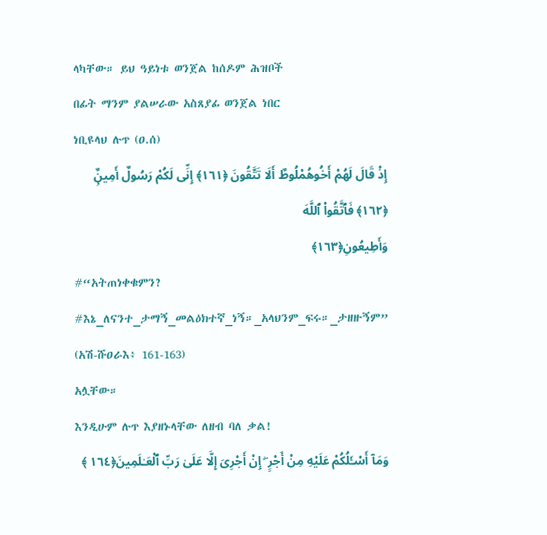ላካቸው። ይህ ዓይነቱ ወንጀል ከሰዶም ሕዝቦች
በፊት ማንም ያልሠራው አስጸያፊ ወንጀል ነበር
ነቢዩላህ ሉጥ (ዐ.ሰ)
إِذْ قَالَ لَهُمْ أَخُوهُمْلُوطٌ أَلَا تَتَّقُونَ ﴿١٦١﴾ إِنِّى لَكُمْ رَسُولٌ أَمِينٌۭ ﴿١٦٢﴾ فَٱتَّقُوا۟ ٱللَّهَ
وَأَطِيعُونِ﴿١٦٣﴾
#“አትጠነቀቁምን? #እኔ_ለናንተ_ታማኝ_መልዕክተኛ_ነኝ።_አላህንም_ፍሩ።_ታዘዙኝም” (አሽ-ሹዐራእ፥ 161-163)
አሏቸው።
እንዲሁም ሉጥ እያዘኑላቸው ለዘብ ባለ ቃል!
وَمَآ أَسْـَٔلُكُمْ عَلَيْهِ مِنْ أَجْرٍ ۖ إِنْ أَجْرِىَ إِلَّا عَلَىٰ رَبِّ ٱلْعَـٰلَمِينَ﴿١٦٤ ﴾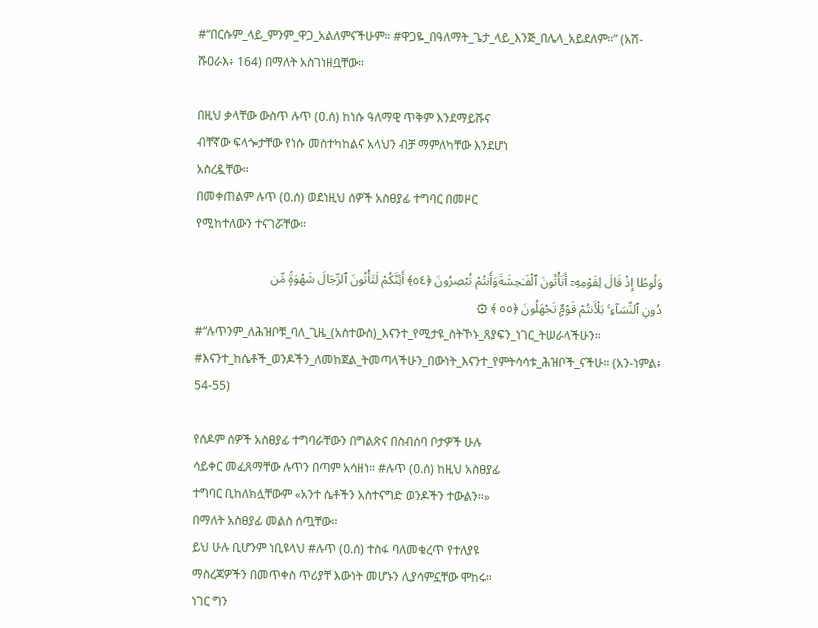#“በርሱም_ላይ_ምንም_ዋጋ_አልለምናችሁም። #ዋጋዬ_በዓለማት_ጌታ_ላይ_እንጅ_በሌላ_አይደለም።” (አሽ-ሹዐራእ፥ 164) በማለት አስገነዘቧቸው።

በዚህ ቃላቸው ውስጥ ሉጥ (ዐ.ሰ) ከነሱ ዓለማዊ ጥቅም እንደማይሹና
ብቸኛው ፍላጐታቸው የነሱ መስተካከልና አላህን ብቻ ማምለካቸው እንደሆነ
አስረዷቸው።
በመቀጠልም ሉጥ (ዐ.ሰ) ወደነዚህ ሰዎች አስፀያፊ ተግባር በመዞር
የሚከተለውን ተናገሯቸው።

وَلُوطًا إِذْ قَالَ لِقَوْمِهِۦٓ أَتَأْتُونَ ٱلْفَـٰحِشَةَوَأَنتُمْ تُبْصِرُونَ ﴿٥٤﴾ أَئِنَّكُمْ لَتَأْتُونَ ٱلرِّجَالَ شَهْوَةًۭ مِّن
دُونِ ٱلنِّسَآءِ ۚ بَلْأَنتُمْ قَوْمٌۭ تَجْهَلُونَ ﴿٥٥ ﴾ ۞
#“ሉጥንም_ለሕዝቦቹ_ባለ_ጊዜ_(አስተውስ)_እናንተ_የሚታዩ_ስትኾኑ_ጸያፍን_ነገር_ትሠራላችሁን። #እናንተ_ከሴቶች_ወንዶችን_ለመከጀል_ትመጣላችሁን_በውነት_እናንተ_የምትሳሳቱ_ሕዝቦች_ናችሁ። (አን-ነምል፥ 54-55)

የሰዶም ሰዎች አስፀያፊ ተግባራቸውን በግልጽና በስብሰባ ቦታዎች ሁሉ
ሳይቀር መፈጸማቸው ሉጥን በጣም አሳዘነ። #ሉጥ (ዐ.ሰ) ከዚህ አስፀያፊ
ተግባር ቢከለክሏቸውም «አንተ ሴቶችን አስተናግድ ወንዶችን ተውልን።»
በማለት አስፀያፊ መልስ ሰጧቸው።
ይህ ሁሉ ቢሆንም ነቢዩላህ #ሉጥ (ዐ.ሰ) ተስፋ ባለመቁረጥ የተለያዩ
ማስረጃዎችን በመጥቀስ ጥሪያቸ እውነት መሆኑን ሊያሳምኗቸው ሞከሩ።
ነገር ግን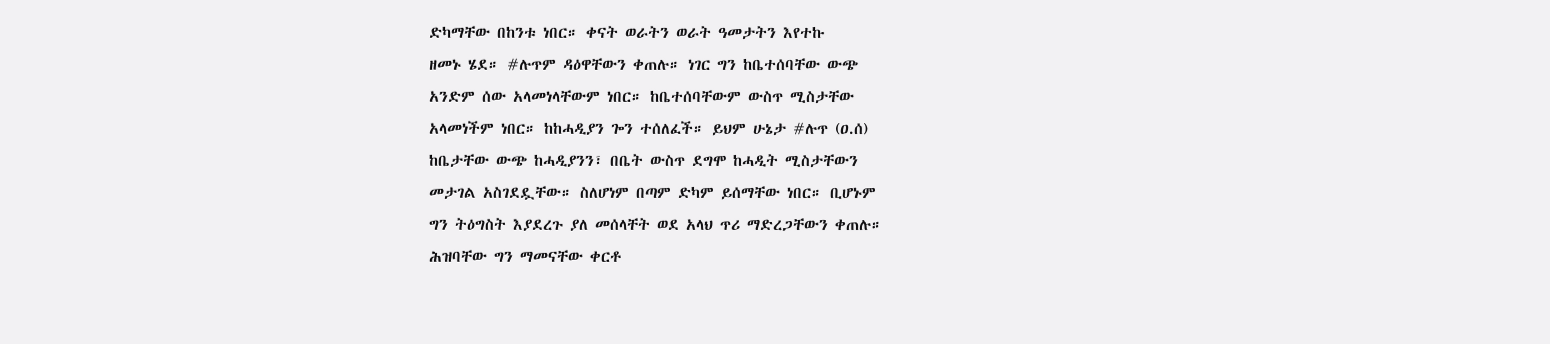ድካማቸው በከንቱ ነበር። ቀናት ወራትን ወራት ዓመታትን እየተኩ
ዘመኑ ሄደ። #ሉጥም ዳዕዋቸውን ቀጠሉ። ነገር ግን ከቤተሰባቸው ውጭ
አንድም ሰው አላመነላቸውም ነበር። ከቤተሰባቸውም ውስጥ ሚስታቸው
አላመነችም ነበር። ከከሓዲያን ጐን ተሰለፈች። ይህም ሁኔታ #ሉጥ (ዐ.ሰ)
ከቤታቸው ውጭ ከሓዲያንን፣ በቤት ውስጥ ደግሞ ከሓዲት ሚስታቸውን
መታገል አስገደዷቸው። ስለሆነም በጣም ድካም ይሰማቸው ነበር። ቢሆኑም
ግን ትዕግስት እያደረጉ ያለ መሰላቸት ወደ አላህ ጥሪ ማድረጋቸውን ቀጠሉ።
ሕዝባቸው ግን ማመናቸው ቀርቶ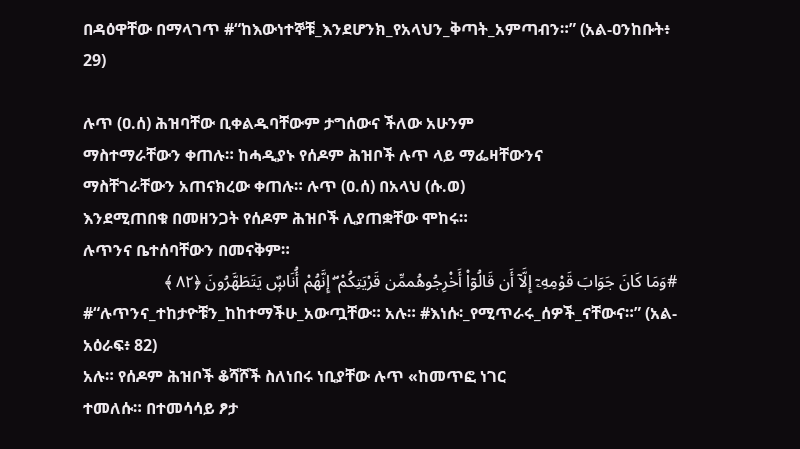በዳዕዋቸው በማላገጥ #“ከእውነተኞቹ_እንደሆንክ_የአላህን_ቅጣት_አምጣብን።” (አል-ዐንከቡት፥ 29)

ሉጥ (ዐ.ሰ) ሕዝባቸው ቢቀልዱባቸውም ታግሰውና ችለው አሁንም
ማስተማራቸውን ቀጠሉ። ከሓዲያኑ የሰዶም ሕዝቦች ሉጥ ላይ ማፌዛቸውንና
ማስቸገራቸውን አጠናክረው ቀጠሉ። ሉጥ (ዐ.ሰ) በአላህ (ሱ.ወ)
እንደሚጠበቁ በመዘንጋት የሰዶም ሕዝቦች ሊያጠቋቸው ሞከሩ።
ሉጥንና ቤተሰባቸውን በመናቅም።
#وَمَا كَانَ جَوَابَ قَوْمِهِۦٓ إِلَّآ أَن قَالُوٓا۟ أَخْرِجُوهُممِّن قَرْيَتِكُمْ ۖ إِنَّهُمْ أُنَاسٌۭ يَتَطَهَّرُونَ ﴿٨٢ ﴾
#“ሉጥንና_ተከታዮቹን_ከከተማችሁ_አውጧቸው። አሉ። #እነሱ፡_የሚጥራሩ_ሰዎች_ናቸውና።” (አል-አዕራፍ፥ 82)
አሉ። የሰዶም ሕዝቦች ቆሻሾች ስለነበሩ ነቢያቸው ሉጥ «ከመጥፎ ነገር
ተመለሱ። በተመሳሳይ ፆታ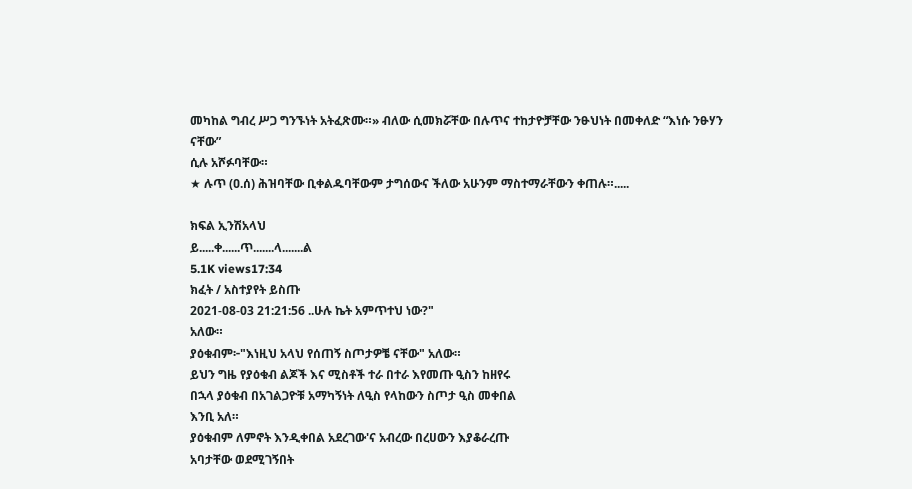መካከል ግብረ ሥጋ ግንኙነት አትፈጽሙ።» ብለው ሲመክሯቸው በሉጥና ተከታዮቻቸው ንፁህነት በመቀለድ “እነሱ ንፁሃን ናቸው”
ሲሉ አሾፉባቸው።
★ ሉጥ (ዐ.ሰ) ሕዝባቸው ቢቀልዱባቸውም ታግሰውና ችለው አሁንም ማስተማራቸውን ቀጠሉ።.....

ክፍል ኢንሽአላህ
ይ.....ቀ......ጥ.......ላ.......ል
5.1K views17:34
ክፈት / አስተያየት ይስጡ
2021-08-03 21:21:56 ..ሁሉ ኬት አምጥተህ ነው?"
አለው።
ያዕቁብም፦"እነዚህ አላህ የሰጠኝ ስጦታዎቼ ናቸው" አለው።
ይህን ግዜ የያዕቁብ ልጆች እና ሚስቶች ተራ በተራ እየመጡ ዒስን ከዘየሩ
በኋላ ያዕቁብ በአገልጋዮቹ አማካኝነት ለዒስ የላከውን ስጦታ ዒስ መቀበል
እንቢ አለ።
ያዕቁብም ለምኖት እንዲቀበል አደረገው'ና አብረው በረሀውን እያቆራረጡ
አባታቸው ወደሚገኝበት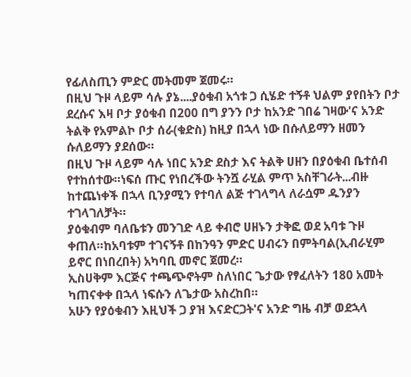የፊለስጢን ምድር መትመም ጀመሩ።
በዚህ ጉዞ ላይም ሳሉ ያኔ....ያዕቁብ አጎቱ ጋ ሲሄድ ተኝቶ ህልም ያየበትን ቦታ
ደረሱና እዛ ቦታ ያዕቁብ በ200 በግ ያንን ቦታ ከአንድ ገበሬ ገዛው'ና አንድ
ትልቅ የአምልኮ ቦታ ሰራ(ቁድስ) ከዚያ በኋላ ነው በሱለይማን ዘመን
ሱለይማን ያደሰው።
በዚህ ጉዞ ላይም ሳሉ ነበር አንድ ደስታ እና ትልቅ ሀዘን በያዕቁብ ቤተሰብ
የተከሰተው።ነፍሰ ጡር የነበረችው ትንሿ ራሂል ምጥ አስቸገራት...ብዙ
ከተጨነቀች በኋላ ቢንያሚን የተባለ ልጅ ተገላግላ ለራሷም ዱንያን
ተገላገለቻት።
ያዕቁብም ባለቤቱን መንገድ ላይ ቀብሮ ሀዘኑን ታቅፎ ወደ አባቱ ጉዞ
ቀጠለ።ከአባቱም ተገናኝቶ በከንዓን ምድር ሀብሩን በምትባል(ኢብራሂም
ይኖር በነበረበት) አካባቢ መኖር ጀመረ።
ኢስሀቅም እርጅና ተጫጭኖትም ስለነበር ጌታው የፃፈለትን 180 አመት
ካጠናቀቀ በኋላ ነፍሱን ለጌታው አስረከበ።
አሁን የያዕቁብን እዚህች ጋ ያዝ እናድርጋት'ና አንድ ግዜ ብቻ ወደኋላ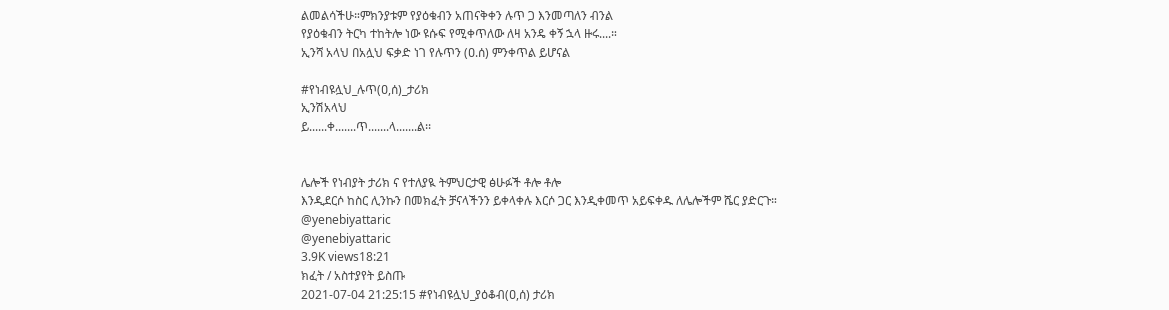ልመልሳችሁ።ምክንያቱም የያዕቁብን አጠናቅቀን ሉጥ ጋ እንመጣለን ብንል
የያዕቁብን ትርካ ተከትሎ ነው ዩሱፍ የሚቀጥለው ለዛ አንዴ ቀኝ ኋላ ዙሩ....።
ኢንሻ አላህ በአሏህ ፍቃድ ነገ የሉጥን (ዐ.ሰ) ምንቀጥል ይሆናል

#የነብዩሏህ_ሉጥ(ዐ,ሰ)_ታሪክ
ኢንሽአላህ
ይ......ቀ.......ጥ.......ላ.......ል፡፡


ሌሎች የነብያት ታሪክ ና የተለያዪ ትምህርታዊ ፅሁፉች ቶሎ ቶሎ
እንዲደርሶ ከስር ሊንኩን በመክፈት ቻናላችንን ይቀላቀሉ እርሶ ጋር እንዲቀመጥ አይፍቀዱ ለሌሎችም ሼር ያድርጉ።
@yenebiyattaric
@yenebiyattaric
3.9K views18:21
ክፈት / አስተያየት ይስጡ
2021-07-04 21:25:15 #የነብዩሏህ_ያዕቆብ(ዐ,ሰ) ታሪክ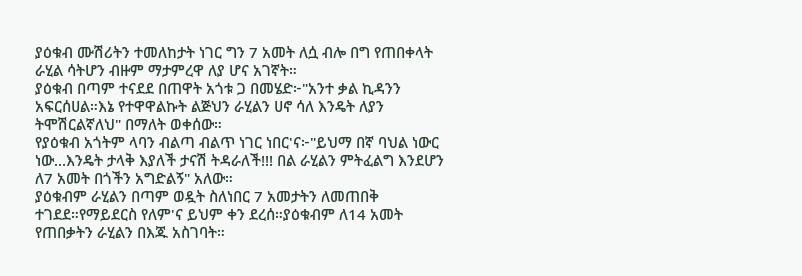ያዕቁብ ሙሽሪትን ተመለከታት ነገር ግን 7 አመት ለሷ ብሎ በግ የጠበቀላት
ራሂል ሳትሆን ብዙም ማታምረዋ ለያ ሆና አገኛት።
ያዕቁብ በጣም ተናደደ በጠዋት አጎቱ ጋ በመሄድ፦"አንተ ቃል ኪዳንን
አፍርሰሀል።እኔ የተዋዋልኩት ልጅህን ራሂልን ሀኖ ሳለ እንዴት ለያን
ትሞሽርልኛለህ" በማለት ወቀሰው።
የያዕቁብ አጎትም ላባን ብልጣ ብልጥ ነገር ነበር'ና፦"ይህማ በኛ ባህል ነውር
ነው...እንዴት ታላቅ እያለች ታናሽ ትዳራለች!!! በል ራሂልን ምትፈልግ እንደሆን
ለ7 አመት በጎችን አግድልኝ" አለው።
ያዕቁብም ራሂልን በጣም ወዷት ስለነበር 7 አመታትን ለመጠበቅ
ተገደደ።የማይደርስ የለም'ና ይህም ቀን ደረሰ።ያዕቁብም ለ14 አመት
የጠበቃትን ራሂልን በእጁ አስገባት።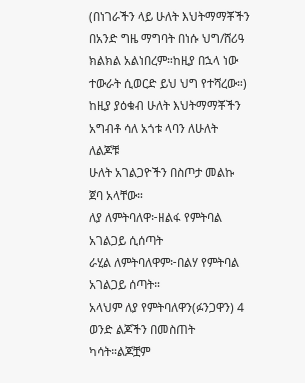(በነገራችን ላይ ሁለት እህትማማቾችን በአንድ ግዜ ማግባት በነሱ ህግ/ሸሪዓ
ክልክል አልነበረም።ከዚያ በኋላ ነው ተውራት ሲወርድ ይህ ህግ የተሻረው።)
ከዚያ ያዕቁብ ሁለት እህትማማቾችን አግብቶ ሳለ አጎቱ ላባን ለሁለት ለልጆቹ
ሁለት አገልጋዮችን በስጦታ መልኩ ጀባ አላቸው።
ለያ ለምትባለዋ፦ዘልፋ የምትባል አገልጋይ ሲሰጣት
ራሂል ለምትባለዋም፦በልሃ የምትባል አገልጋይ ሰጣት።
አላህም ለያ የምትባለዋን(ፉንጋዋን) 4 ወንድ ልጆችን በመስጠት
ካሳት።ልጆቿም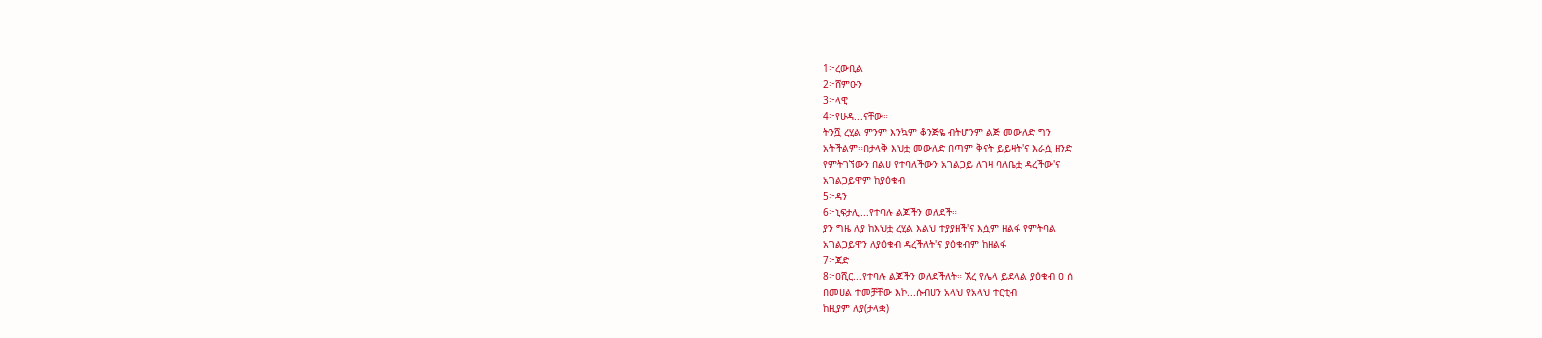1፦ረውቢል
2፦ሸምዑን
3፦ላዊ
4፦የሁዳ...ናቸው።
ትንሿ ረሂል ምንም እንኳም ቆንጅዬ ብትሆንም ልጅ መውለድ ግን
አትችልም።በታላቅ እህቷ መውለድ በጣም ቅናት ይይዛት'ና እራሷ ዘንድ
የምትገኘውን በልሀ የተባለችውን አገልጋይ ለገዛ ባለቤቷ ዳረችው'ና
አገልጋይዋም ከያዕቁብ
5፦ዳን
6፦ኒፍታሊ...የተባሉ ልጆችን ወለደች።
ያን ግዜ ለያ ከእህቷ ረሂል እልህ ተያያዘች'ና እሷም ዘልፋ የምትባል
አገልጋይዋን ለያዕቁብ ዳረችለት'ና ያዕቁብም ከዘልፋ
7፦ጃድ
8፦ዐሺር...የተባሉ ልጆችን ወለደችለት። ኧረ የሌላ ይደላል ያዕቁብ ዐ ሰ
በመሀል ተመቻቸው እኮ...ሱብሀን አላህ የአላህ ተርቲብ
ከዚያም ለያ(ታላቋ)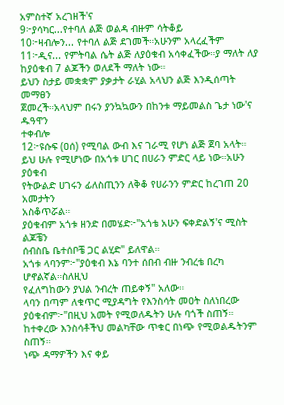አምስተኛ አረገዘች'ና
9፦ያሳካር...የተባለ ልጅ ወልዳ ብዙም ሳትቆይ
10፦ዛብሎን... የተባለ ልጅ ደገመች።አሁንም አላረፈችም
11፦ዲና... የምትባል ሴት ልጅ ለያዕቁብ አሳቀፈችው።ያ ማለት ለያ
ከያዕቁብ 7 ልጆችን ወለደች ማለት ነው።
ይህን ስታይ መቋቋም ያቃታት ራሂል አላህን ልጅ እንዲሰጣት መማፀን
ጀመረች።አላህም በሩን ያንኳኳውን በከንቱ ማይመልስ ጌታ ነው'ና ዱዓዋን
ተቀብሎ
12፦ዩሱፍ (ዐሰ) የሚባል ውብ እና ገራሚ የሆነ ልጅ ጀባ አላት።
ይህ ሁሉ የሚሆነው በአጎቱ ሀገር በሀራን ምድር ላይ ነው።አሁን ያዕቁብ
የትውልድ ሀገሩን ፊለስጢንን ለቅቆ የሀራንን ምድር ከረገጠ 20 አመታትን
አስቆጥሯል።
ያዕቁብም አጎቱ ዘንድ በመሄድ፦"አጎቴ አሁን ፍቀድልኝ'ና ሚስት ልጆቼን
ሰብስቤ ቤተሰቦቼ ጋር ልሂድ" ይለዋል።
አጎቱ ላባንም፦"ያዕቁብ እኔ ባንተ ሰበብ ብዙ ንብረቴ በረካ ሆኖልኛል።ስለዚህ
የፈለግከውን ያህል ንብረት ጠይቀኝ" አለው።
ላባን በጣም ለቁጥር ሚያዳግት የእንስሳት መዐት ስለነበረው
ያዕቁብም፦"በዚህ አመት የሚወለዱትን ሁሉ ባጎች ስጠኝ።
ከተቀረው እንስሳቶችህ መልካቸው ጥቁር በነጭ የሚወልዱትንም ስጠኝ።
ነጭ ዳማዎችን እና ቀይ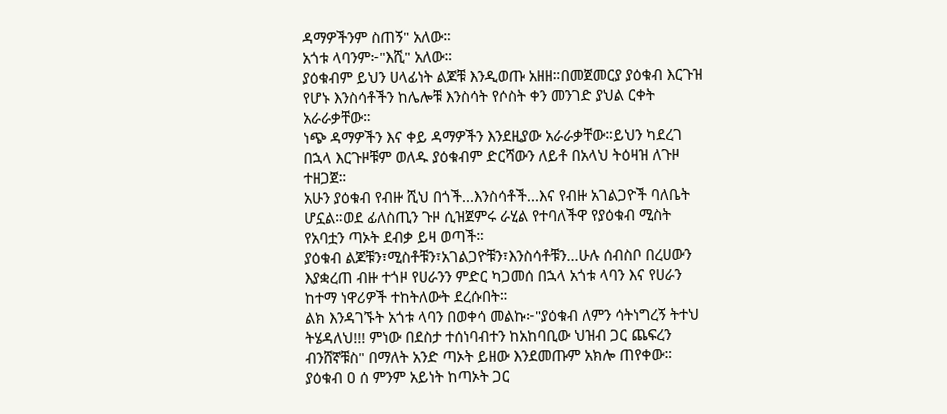ዳማዎችንም ስጠኝ" አለው።
አጎቱ ላባንም፦"እሺ" አለው።
ያዕቁብም ይህን ሀላፊነት ልጆቹ እንዲወጡ አዘዘ።በመጀመርያ ያዕቁብ እርጉዝ
የሆኑ እንስሳቶችን ከሌሎቹ እንስሳት የሶስት ቀን መንገድ ያህል ርቀት
አራራቃቸው።
ነጭ ዳማዎችን እና ቀይ ዳማዎችን እንደዚያው አራራቃቸው።ይህን ካደረገ
በኋላ እርጉዞቹም ወለዱ ያዕቁብም ድርሻውን ለይቶ በአላህ ትዕዛዝ ለጉዞ
ተዘጋጀ።
አሁን ያዕቁብ የብዙ ሺህ በጎች...እንስሳቶች...እና የብዙ አገልጋዮች ባለቤት
ሆኗል።ወደ ፊለስጢን ጉዞ ሲዝጀምሩ ራሂል የተባለችዋ የያዕቁብ ሚስት
የአባቷን ጣኦት ደብቃ ይዛ ወጣች።
ያዕቁብ ልጆቹን፣ሚስቶቹን፣አገልጋዮቹን፣እንስሳቶቹን...ሁሉ ሰብስቦ በረሀውን
እያቋረጠ ብዙ ተጎዞ የሀራንን ምድር ካጋመሰ በኋላ አጎቱ ላባን እና የሀራን
ከተማ ነዋሪዎች ተከትለውት ደረሱበት።
ልክ እንዳገኙት አጎቱ ላባን በወቀሳ መልኩ፦"ያዕቁብ ለምን ሳትነግረኝ ትተህ
ትሄዳለህ!!! ምነው በደስታ ተሰነባብተን ከአከባቢው ህዝብ ጋር ጨፍረን
ብንሸኛቹስ" በማለት አንድ ጣኦት ይዘው እንደመጡም አክሎ ጠየቀው።
ያዕቁብ ዐ ሰ ምንም አይነት ከጣኦት ጋር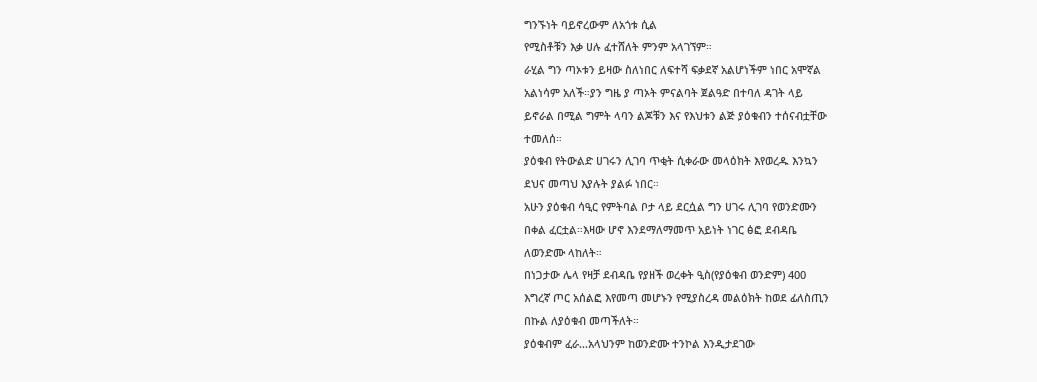ግንኙነት ባይኖረውም ለአጎቱ ሲል
የሚስቶቹን እቃ ሀሉ ፈተሸለት ምንም አላገኘም።
ራሂል ግን ጣኦቱን ይዛው ስለነበር ለፍተሻ ፍቃደኛ አልሆነችም ነበር አሞኛል
አልነሳም አለች።ያን ግዜ ያ ጣኦት ምናልባት ጀልዓድ በተባለ ዳገት ላይ
ይኖራል በሚል ግምት ላባን ልጆቹን እና የእህቱን ልጅ ያዕቁብን ተሰናብቷቸው
ተመለሰ።
ያዕቁብ የትውልድ ሀገሩን ሊገባ ጥቂት ሲቀራው መላዕክት እየወረዱ እንኳን
ደህና መጣህ እያሉት ያልፉ ነበር።
አሁን ያዕቁብ ሳዒር የምትባል ቦታ ላይ ደርሷል ግን ሀገሩ ሊገባ የወንድሙን
በቀል ፈርቷል።እዛው ሆኖ እንደማለማመጥ አይነት ነገር ፅፎ ደብዳቤ
ለወንድሙ ላከለት።
በነጋታው ሌላ የዛቻ ደብዳቤ የያዘች ወረቀት ዒስ(የያዕቁብ ወንድም) 400
እግረኛ ጦር አሰልፎ እየመጣ መሆኑን የሚያስረዳ መልዕክት ከወደ ፊለስጢን
በኩል ለያዕቁብ መጣችለት።
ያዕቁብም ፈራ...አላህንም ከወንድሙ ተንኮል እንዲታደገው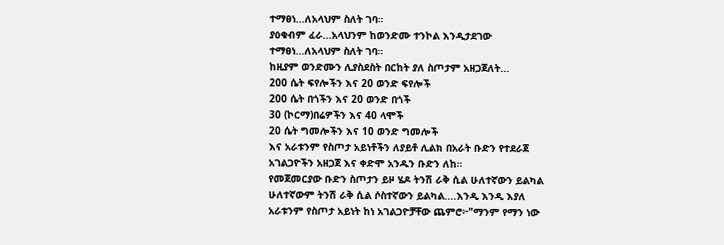ተማፀነ...ለአላህም ስለት ገባ።
ያዕቁብም ፈራ...አላህንም ከወንድሙ ተንኮል እንዲታደገው
ተማፀነ...ለአላህም ስለት ገባ።
ከዚያም ወንድሙን ሊያስደስት በርከት ያለ ስጦታም አዘጋጀለት...
200 ሴት ፍየሎችን እና 20 ወንድ ፍየሎች
200 ሴት በጎችን እና 20 ወንድ በጎች
30 (ኮርማ)በሬዎችን እና 40 ላሞች
20 ሴት ግመሎችን እና 10 ወንድ ግመሎች
እና አራቱንም የስጦታ አይነቶችን ለያይቶ ሊልክ በአራት ቡድን የተደራጀ
አገልጋዮችን አዘጋጀ እና ቀድሞ አንዱን ቡድን ለከ።
የመጀመርያው ቡድን ስጦታን ይዞ ሄዶ ትንሽ ራቅ ሲል ሁለተኛውን ይልካል
ሁለተኛውም ትንሽ ራቅ ሲል ሶስተኛውን ይልካል....እንዲ እንዲ እያለ
አራቱንም የስጦታ አይነት ከነ አገልጋዮቻቸው ጨምሮ፦"ማንም የማን ነው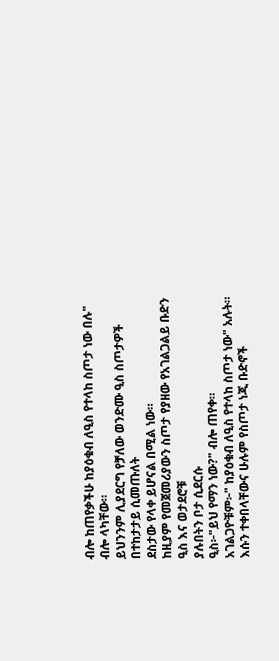ብሎ ከጠየቃችሁ ከያዕቁብ ለዒስ የተላከ ስጦታ ነው በሉ" ብሎ ላካቸው።
ይህንንም ሊያደርግ የቻለው ወንድሙ ዒስ ስጦታዎች በተከታታይ ሲመጡለት
ደስታው የላቀ ይሆናል በሚል ነው።
ከዚያም የመጀመሪያውን ስጦታ የያዘው የአገልጋልይ ቡድን ዒስ እና ወታደሮቹ
ያሉበትን ቦታ ሲደርሱ
ዒስ፦"ይህ የማን ነው?" ብሎ ጠየቀ።
አገልጋዮቹም፦" ከያዕቁብ ለዒስ የተላከ ስጦታ ነው" አሉት።
እሱን ተቀበላቸውና ሁሉም የስጦታ ነጂ ቡድኖች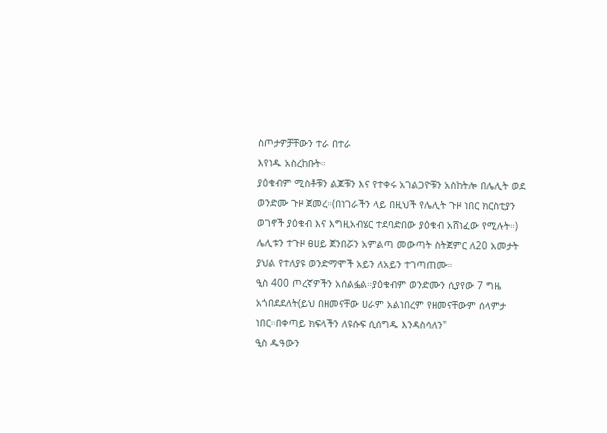ስጦታዎቻቸውን ተራ በተራ
እየነዱ አስረከቡት።
ያዕቁብም ሚስቶቹን ልጆቹን እና የተቀሩ አገልጋዮቹን አስከትሎ በሌሊት ወደ
ወንድሙ ጉዞ ጀመረ።(በነገራችን ላይ በዚህች የሌሊት ጉዞ ነበር ክርስቲያን
ወገኖች ያዕቁብ እና እግዚአብሄር ተደባድበው ያዕቁብ አሸነፈው የሚሉት።)
ሌሊቱን ተጉዞ ፀሀይ ጀንበሯን አምልጣ መውጣት ስትጀምር ለ20 አመታት
ያህል የተለያዩ ወንድማሞች አይን ለአይን ተገጣጠሙ።
ዒስ 400 ጦረኛዎችን አሰልፏል።ያዕቁብም ወንድሙን ሲያየው 7 ግዜ
አጎበደደለት(ይህ በዘመናቸው ሀራም አልነበረም የዘመናቸውም ሰላምታ
ነበር።በቀጣይ ክፍላችን ለዩሱፍ ሲሰግዱ እንዳስሳለን"
ዒስ ዱዓውን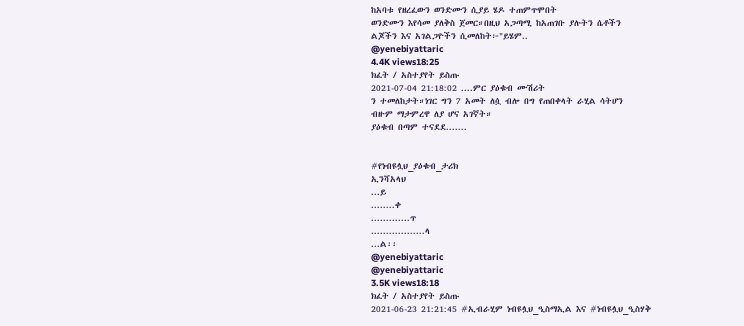ከአባቱ የዘረፈውን ወንድሙን ሲያይ ሄዶ ተጠምጥሞበት
ወንድሙን እየሳመ ያለቅስ ጀመር።በዚህ አጋጣሚ ከአጠገቡ ያሉትን ሴቶችን
ልጆችን እና አገልጋዮችን ሲመለከት፦"ይሄም..
@yenebiyattaric
4.4K views18:25
ክፈት / አስተያየት ይስጡ
2021-07-04 21:18:02 ....ምር ያዕቁብ ሙሽሪት
ን ተመለከታት።ነገር ግን 7 አመት ለሷ ብሎ በግ የጠበቀላት ራሂል ሳትሆን
ብዙም ማታምረዋ ለያ ሆና አገኛት።
ያዕቁብ በጣም ተናደደ.......


#የነብዩሏህ_ያዕቁብ_ታሪክ
ኢንሻአላህ
...ይ
........ቀ
.............ጥ
..................ላ
...ል፡፡
@yenebiyattaric
@yenebiyattaric
3.5K views18:18
ክፈት / አስተያየት ይስጡ
2021-06-23 21:21:45 #ኢብራሂም ነብዩሏህ_ዒስማኢል እና #ነብዩሏህ_ዒስሃቅ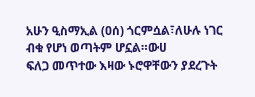አሁን ዒስማኢል (ዐሰ) ጎርምሷል፣ለሁሉ ነገር ብቁ የሆነ ወጣትም ሆኗል።ውሀ
ፍለጋ መጥተው እዛው ኑሮዋቸውን ያደረጉት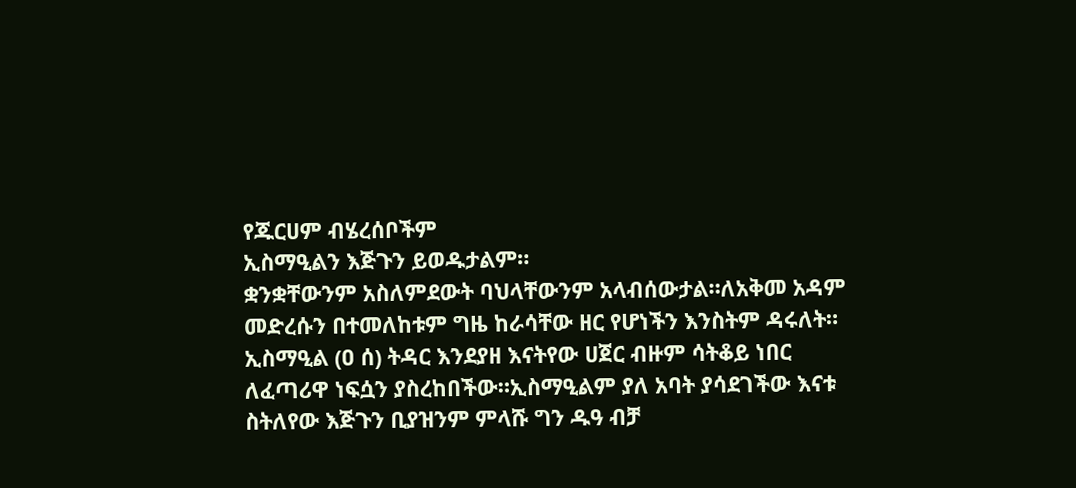የጁርሀም ብሄረሰቦችም
ኢስማዒልን እጅጉን ይወዱታልም።
ቋንቋቸውንም አስለምደውት ባህላቸውንም አላብሰውታል።ለአቅመ አዳም
መድረሱን በተመለከቱም ግዜ ከራሳቸው ዘር የሆነችን እንስትም ዳሩለት።
ኢስማዒል (ዐ ሰ) ትዳር እንደያዘ እናትየው ሀጀር ብዙም ሳትቆይ ነበር
ለፈጣሪዋ ነፍሷን ያስረከበችው።ኢስማዒልም ያለ አባት ያሳደገችው እናቱ
ስትለየው እጅጉን ቢያዝንም ምላሹ ግን ዱዓ ብቻ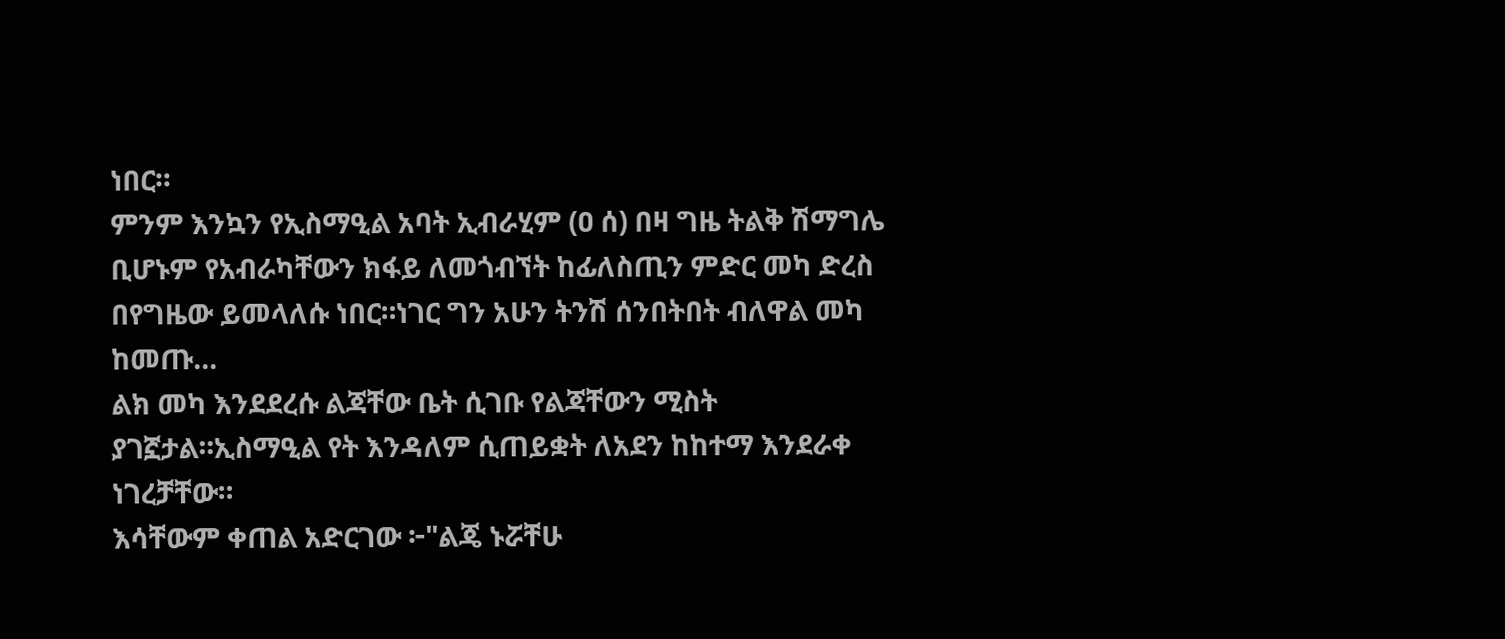ነበር።
ምንም እንኳን የኢስማዒል አባት ኢብራሂም (ዐ ሰ) በዛ ግዜ ትልቅ ሽማግሌ
ቢሆኑም የአብራካቸውን ክፋይ ለመጎብኘት ከፊለስጢን ምድር መካ ድረስ
በየግዜው ይመላለሱ ነበር።ነገር ግን አሁን ትንሽ ሰንበትበት ብለዋል መካ
ከመጡ...
ልክ መካ እንደደረሱ ልጃቸው ቤት ሲገቡ የልጃቸውን ሚስት
ያገኟታል።ኢስማዒል የት እንዳለም ሲጠይቋት ለአደን ከከተማ እንደራቀ
ነገረቻቸው።
እሳቸውም ቀጠል አድርገው ፦"ልጄ ኑሯቸሁ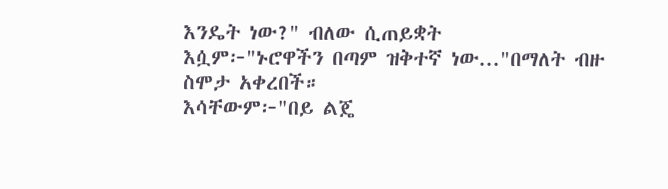እንዴት ነው?" ብለው ሲጠይቋት
እሷም፦"ኑሮዋችን በጣም ዝቅተኛ ነው..."በማለት ብዙ ስሞታ አቀረበች።
እሳቸውም፦"በይ ልጄ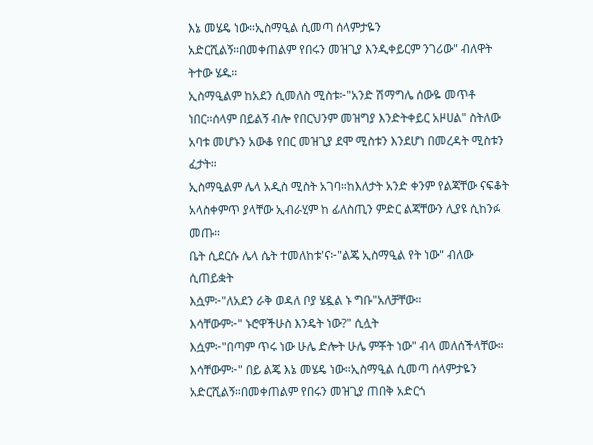እኔ መሄዴ ነው።ኢስማዒል ሲመጣ ሰላምታዬን
አድርሺልኝ።በመቀጠልም የበሩን መዝጊያ እንዲቀይርም ንገሪው" ብለዋት
ትተው ሄዱ።
ኢስማዒልም ከአደን ሲመለስ ሚስቱ፦"አንድ ሽማግሌ ሰውዬ መጥቶ
ነበር።ሰላም በይልኝ ብሎ የበርህንም መዝግያ እንድትቀይር አዞሀል" ስትለው
አባቱ መሆኑን አውቆ የበር መዝጊያ ደሞ ሚስቱን እንደሆነ በመረዳት ሚስቱን
ፈታት።
ኢስማዒልም ሌላ አዲስ ሚስት አገባ።ከእለታት አንድ ቀንም የልጃቸው ናፍቆት
አላስቀምጥ ያላቸው ኢብራሂም ከ ፊለስጢን ምድር ልጃቸውን ሊያዩ ሲከንፉ
መጡ።
ቤት ሲደርሱ ሌላ ሴት ተመለከቱ'ና፦"ልጄ ኢስማዒል የት ነው" ብለው
ሲጠይቋት
እሷም፦"ለአደን ራቅ ወዳለ ቦያ ሄዷል ኑ ግቡ"አለቻቸው።
እሳቸውም፦" ኑሮዋችሁስ እንዴት ነው?" ሲሏት
እሷም፦"በጣም ጥሩ ነው ሁሌ ድሎት ሁሌ ምቾት ነው" ብላ መለሰችላቸው።
እሳቸውም፦" በይ ልጄ እኔ መሄዴ ነው።ኢስማዒል ሲመጣ ሰላምታዬን
አድርሺልኝ።በመቀጠልም የበሩን መዝጊያ ጠበቅ አድርጎ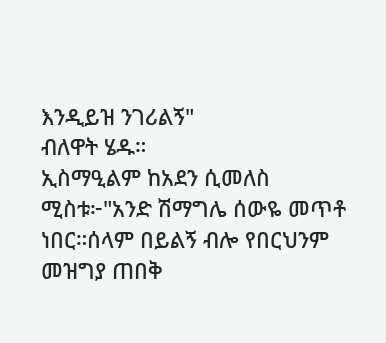እንዲይዝ ንገሪልኝ"
ብለዋት ሄዱ።
ኢስማዒልም ከአደን ሲመለስ ሚስቱ፦"አንድ ሽማግሌ ሰውዬ መጥቶ
ነበር።ሰላም በይልኝ ብሎ የበርህንም መዝግያ ጠበቅ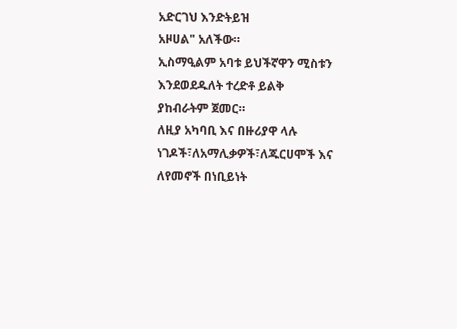አድርገህ እንድትይዝ
አዞሀል" አለችው።
ኢስማዒልም አባቱ ይህችኛዋን ሚስቱን እንደወደዱለት ተረድቶ ይልቅ
ያከብራትም ጀመር።
ለዚያ አካባቢ እና በዙሪያዋ ላሉ ነገዶች፣ለአማሊቃዎች፣ለጁርሀሞች እና
ለየመኖች በነቢይነት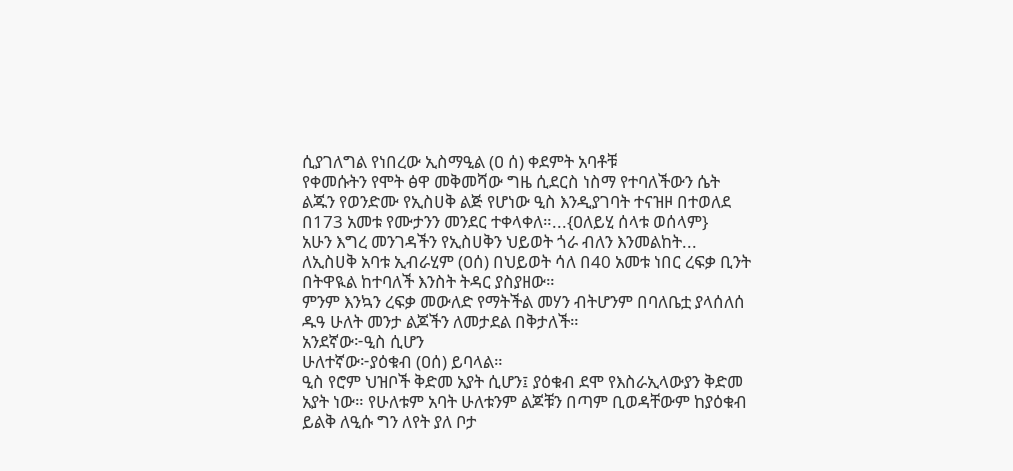ሲያገለግል የነበረው ኢስማዒል (ዐ ሰ) ቀደምት አባቶቹ
የቀመሱትን የሞት ፅዋ መቅመሻው ግዜ ሲደርስ ነስማ የተባለችውን ሴት
ልጁን የወንድሙ የኢስሀቅ ልጅ የሆነው ዒስ እንዲያገባት ተናዝዞ በተወለደ
በ173 አመቱ የሙታንን መንደር ተቀላቀለ።...{ዐለይሂ ሰላቱ ወሰላም}
አሁን እግረ መንገዳችን የኢስሀቅን ህይወት ጎራ ብለን እንመልከት...
ለኢስሀቅ አባቱ ኢብራሂም (ዐሰ) በህይወት ሳለ በ40 አመቱ ነበር ረፍቃ ቢንት
በትዋዪል ከተባለች እንስት ትዳር ያስያዘው።
ምንም እንኳን ረፍቃ መውለድ የማትችል መሃን ብትሆንም በባለቤቷ ያላሰለሰ
ዱዓ ሁለት መንታ ልጆችን ለመታደል በቅታለች።
አንደኛው፦ዒስ ሲሆን
ሁለተኛው፦ያዕቁብ (ዐሰ) ይባላል።
ዒስ የሮም ህዝቦች ቅድመ አያት ሲሆን፤ ያዕቁብ ደሞ የእስራኢላውያን ቅድመ
አያት ነው። የሁለቱም አባት ሁለቱንም ልጆቹን በጣም ቢወዳቸውም ከያዕቁብ
ይልቅ ለዒሱ ግን ለየት ያለ ቦታ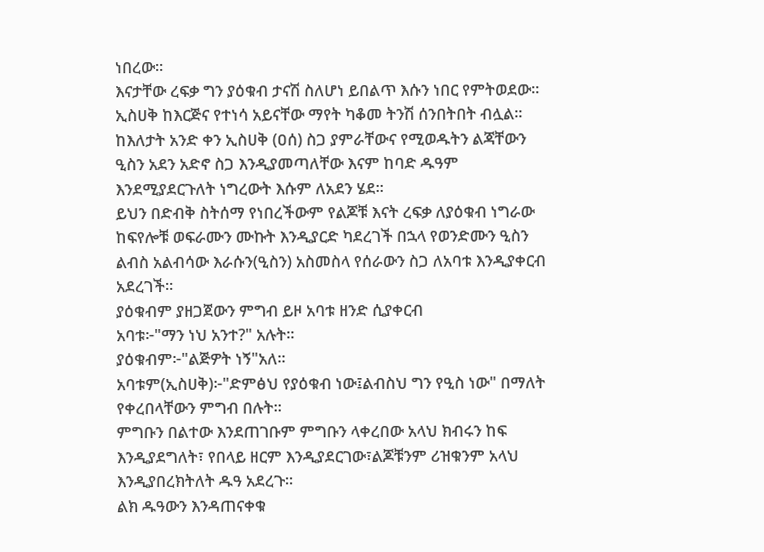ነበረው።
እናታቸው ረፍቃ ግን ያዕቁብ ታናሽ ስለሆነ ይበልጥ እሱን ነበር የምትወደው።
ኢስሀቅ ከእርጅና የተነሳ አይናቸው ማየት ካቆመ ትንሽ ሰንበትበት ብሏል።
ከእለታት አንድ ቀን ኢስሀቅ (ዐሰ) ስጋ ያምራቸውና የሚወዱትን ልጃቸውን
ዒስን አደን አድኖ ስጋ እንዲያመጣለቸው እናም ከባድ ዱዓም
እንደሚያደርጉለት ነግረውት እሱም ለአደን ሄደ።
ይህን በድብቅ ስትሰማ የነበረችውም የልጆቹ እናት ረፍቃ ለያዕቁብ ነግራው
ከፍየሎቹ ወፍራሙን ሙኩት እንዲያርድ ካደረገች በኋላ የወንድሙን ዒስን
ልብስ አልብሳው እራሱን(ዒስን) አስመስላ የሰራውን ስጋ ለአባቱ እንዲያቀርብ
አደረገች።
ያዕቁብም ያዘጋጀውን ምግብ ይዞ አባቱ ዘንድ ሲያቀርብ
አባቱ፦"ማን ነህ አንተ?" አሉት።
ያዕቁብም፦"ልጅዎት ነኝ"አለ።
አባቱም(ኢስሀቅ)፦"ድምፅህ የያዕቁብ ነው፤ልብስህ ግን የዒስ ነው" በማለት
የቀረበላቸውን ምግብ በሉት።
ምግቡን በልተው እንደጠገቡም ምግቡን ላቀረበው አላህ ክብሩን ከፍ
እንዲያደግለት፣ የበላይ ዘርም እንዲያደርገው፣ልጆቹንም ሪዝቁንም አላህ
እንዲያበረክትለት ዱዓ አደረጉ።
ልክ ዱዓውን እንዳጠናቀቁ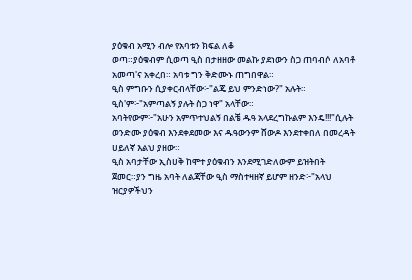ያዕቁብ አሚን ብሎ የአባቱን ክፍል ለቆ
ወጣ።ያዕቁብም ሲወጣ ዒስ በታዘዘው መልኩ ያደነውን ስጋ ጠባብሶ ለአባቶ
አመጣ'ና አቀረበ። አባቱ ግን ቅድሙኑ ጠግበዋል።
ዒስ ምግቡን ሲያቀርብላቸው፦"ልጄ ይህ ምንድነው?" አሉት።
ዒስ'ም፦"አምጣልኝ ያሉት ስጋ ነዋ" አላቸው።
አባትየውም፦"አሁን አምጥተህልኝ በልቼ ዱዓ አላደረግኩልም እንዴ!!!"ሲሉት
ወንድሙ ያዕቁብ እንደቀደመው እና ዱዓውንም ሸውዶ እንደተቀበለ በመረዳት
ሀይለኛ እልህ ያዘው።
ዒስ አባታቸው ኢስሀቅ ከሞተ ያዕቁብን እንደሚገድለውም ይዝትበት
ጀመር።ያን ግዜ አባት ለልጃቸው ዒስ ማስተዛዘኛ ይሆም ዘንድ፦"አላህ
ዝርያዎችህን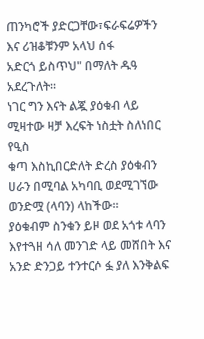ጠንካሮች ያድርጋቸው፣ፍራፍሬዎችን እና ሪዝቆቹንም አላህ ሰፋ
አድርጎ ይስጥህ" በማለት ዱዓ አደረጉለት።
ነገር ግን እናት ልጇ ያዕቁብ ላይ ሚዛተው ዛቻ እረፍት ነስቷት ስለነበር የዒስ
ቁጣ እስኪበርድለት ድረስ ያዕቁብን ሀራን በሚባል አካባቢ ወደሚገኘው
ወንድሟ (ላባን) ላከችው።
ያዕቁብም ስንቁን ይዞ ወደ አጎቱ ላባን እየተጓዘ ሳለ መንገድ ላይ መሸበት እና
አንድ ድንጋይ ተንተርሶ ፏ ያለ እንቅልፍ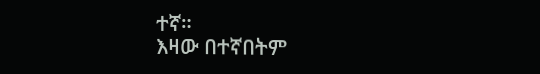ተኛ።
እዛው በተኛበትም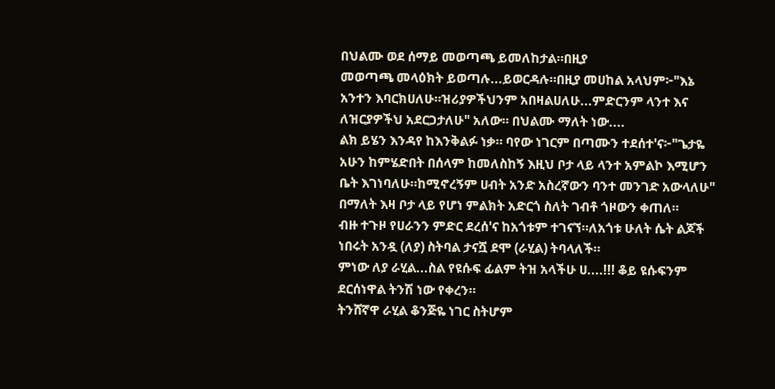በህልሙ ወደ ሰማይ መወጣጫ ይመለከታል።በዚያ
መወጣጫ መላዕክት ይወጣሉ...ይወርዳሉ።በዚያ መሀከል አላህም፦"እኔ
አንተን እባርክሀለሁ።ዝሪያዎችህንም አበዛልሀለሁ...ምድርንም ላንተ እና
ለዝርያዎችህ አደርጋታለሁ" አለው። በህልሙ ማለት ነው....
ልክ ይሄን እንዳየ ከእንቅልፉ ነቃ። ባየው ነገርም በጣሙን ተደሰተ'ና፦"ጌታዬ
አሁን ከምሄድበት በሰላም ከመለስከኝ እዚህ ቦታ ላይ ላንተ አምልኮ እሚሆን
ቤት እገነባለሁ።ከሚኖረኝም ሀብት አንድ አስረኛውን ባንተ መንገድ አውላለሁ"
በማለት እዛ ቦታ ላይ የሆነ ምልክት አድርጎ ስለት ገብቶ ጎዞውን ቀጠለ።
ብዙ ተጉዞ የሀራንን ምድር ደረሰ'ና ከአጎቱም ተገናኘ።ለአጎቱ ሁለት ሴት ልጆች
ነበሩት አንዷ (ለያ) ስትባል ታናሿ ደሞ (ራሂል) ትባላለች።
ምነው ለያ ራሂል...ስል የዩሱፍ ፊልም ትዝ አላችሁ ሀ....!!! ቆይ ዩሱፍንም
ደርሰነዋል ትንሽ ነው የቀረን።
ትንሸኛዋ ራሂል ቆንጅዬ ነገር ስትሆም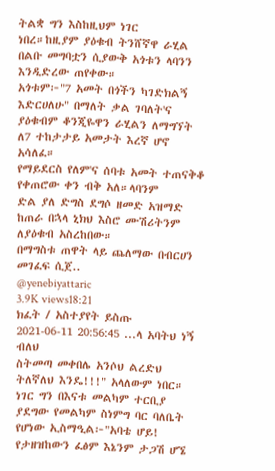ትልቋ ግን እስከዚህም ነገር
ነበረ።ከዚያም ያዕቁብ ትንሸኛዋ ራሂል በልቡ መግባቷን ሲያውቅ አጎቱን ላባንን
እንዲድረው ጠየቀው።
አጎቱም፦"7 አመት በጎችን ካገድክልኝ እድርሀለሁ" በማለት ቃል ገባለት'ና
ያዕቁብም ቆንጂዬዋን ራሂልን ለማግኘት ለ7 ተከታታይ አመታት እረኛ ሆኖ
አሳለፈ።
የማይደርስ የለም'ና ሰባቱ አመት ተጠናቅቆ የቀጠሮው ቀን ብቅ አለ።ላባንም
ድል ያለ ድግስ ደግሶ ዘመድ አዝማድ ከጠራ በኋላ ኒክህ እስሮ ሙሽሪትንም
ለያዕቁብ አስረከበው።
በማግስቱ ጠዋት ላይ ጨለማው በብርሀን መገፈፍ ሲጀ..
@yenebiyattaric
3.9K views18:21
ክፈት / አስተያየት ይስጡ
2021-06-11 20:56:45 ...ላ አባትህ ነኝ ብለህ
ስትመጣ መቀበሌ አንሶህ ልረድህ ትለኛለህ እንዴ!!!" አላለውም ነበር።
ነገር ግን በእናቱ መልካም ተርቢያ ያደግው የመልካም ስነምግ ባር ባለቤት
የሆነው ኢስማዒል፦"አባቴ ሆይ! የታዘዝከውን ፈፅም እኔንም ታጋሽ ሆኜ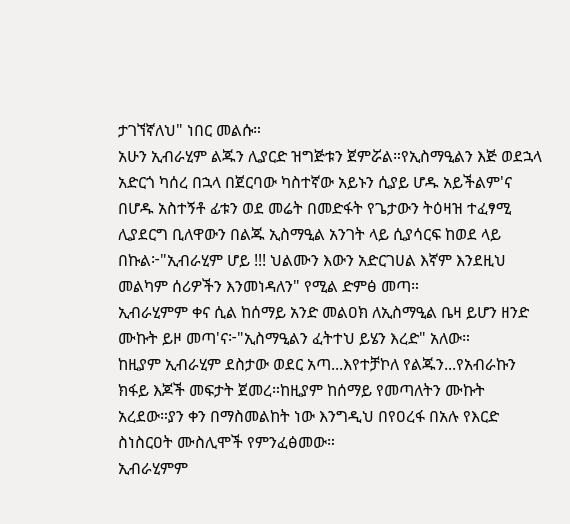ታገኘኛለህ" ነበር መልሱ።
አሁን ኢብራሂም ልጁን ሊያርድ ዝግጅቱን ጀምሯል።የኢስማዒልን እጅ ወደኋላ
አድርጎ ካሰረ በኋላ በጀርባው ካስተኛው አይኑን ሲያይ ሆዱ አይችልም'ና
በሆዱ አስተኝቶ ፊቱን ወደ መሬት በመድፋት የጌታውን ትዕዛዝ ተፈፃሚ
ሊያደርግ ቢለዋውን በልጁ ኢስማዒል አንገት ላይ ሲያሳርፍ ከወደ ላይ
በኩል፦"ኢብራሂም ሆይ !!! ህልሙን እውን አድርገሀል እኛም እንደዚህ
መልካም ሰሪዎችን እንመነዳለን" የሚል ድምፅ መጣ።
ኢብራሂምም ቀና ሲል ከሰማይ አንድ መልዐክ ለኢስማዒል ቤዛ ይሆን ዘንድ
ሙኩት ይዞ መጣ'ና፦"ኢስማዒልን ፈትተህ ይሄን እረድ" አለው።
ከዚያም ኢብራሂም ደስታው ወደር አጣ...እየተቻኮለ የልጁን...የአብራኩን
ክፋይ እጆች መፍታት ጀመረ።ከዚያም ከሰማይ የመጣለትን ሙኩት
አረደው።ያን ቀን በማስመልከት ነው እንግዲህ በየዐረፋ በአሉ የእርድ
ስነስርዐት ሙስሊሞች የምንፈፅመው።
ኢብራሂምም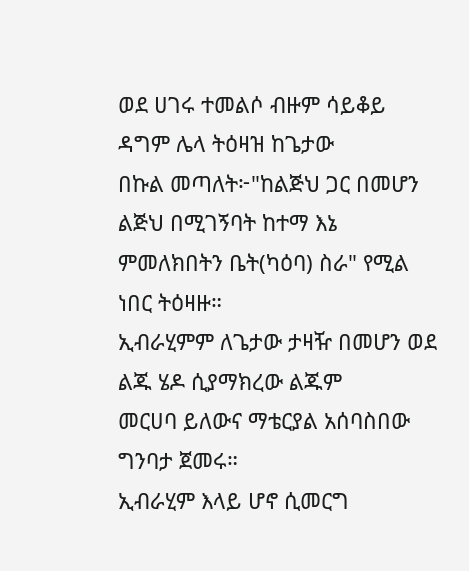ወደ ሀገሩ ተመልሶ ብዙም ሳይቆይ ዳግም ሌላ ትዕዛዝ ከጌታው
በኩል መጣለት፦"ከልጅህ ጋር በመሆን ልጅህ በሚገኝባት ከተማ እኔ
ምመለክበትን ቤት(ካዕባ) ስራ" የሚል ነበር ትዕዛዙ።
ኢብራሂምም ለጌታው ታዛዥ በመሆን ወደ ልጁ ሄዶ ሲያማክረው ልጁም
መርሀባ ይለውና ማቴርያል አሰባስበው ግንባታ ጀመሩ።
ኢብራሂም እላይ ሆኖ ሲመርግ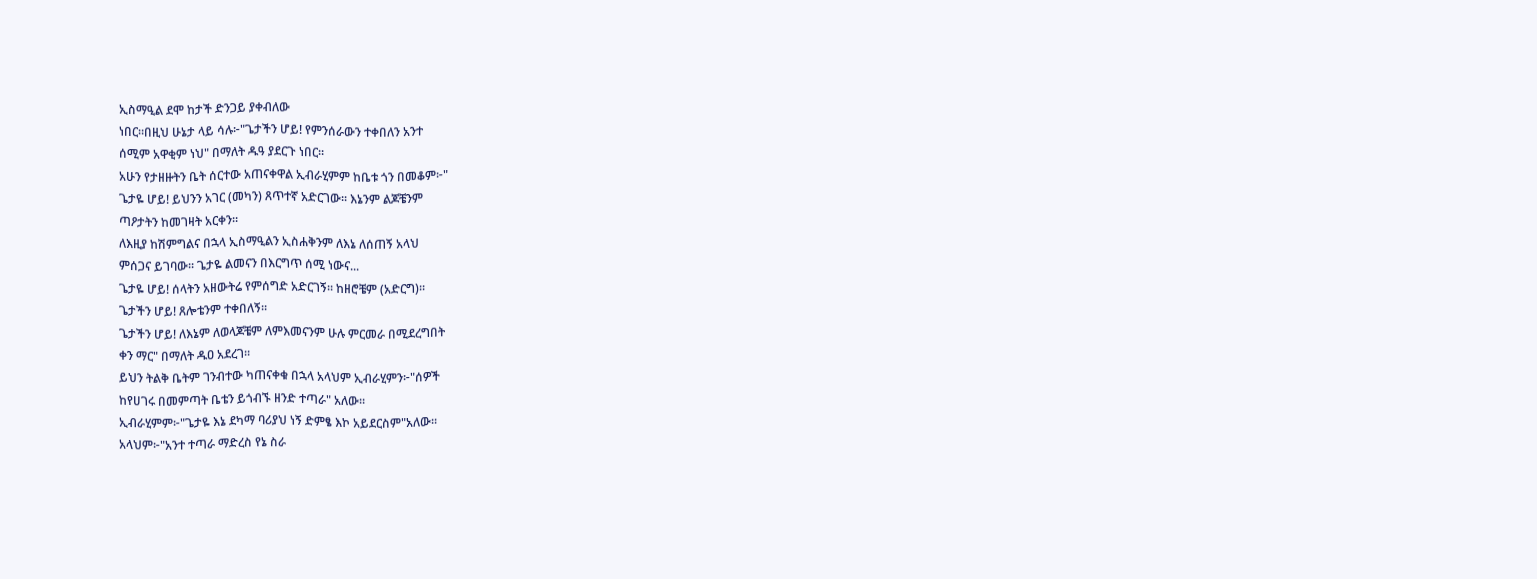ኢስማዒል ደሞ ከታች ድንጋይ ያቀብለው
ነበር።በዚህ ሁኔታ ላይ ሳሉ፦"ጌታችን ሆይ! የምንሰራውን ተቀበለን አንተ
ሰሚም አዋቂም ነህ" በማለት ዱዓ ያደርጉ ነበር።
አሁን የታዘዙትን ቤት ሰርተው አጠናቀዋል ኢብራሂምም ከቤቱ ጎን በመቆም፦"
ጌታዬ ሆይ! ይህንን አገር (መካን) ጸጥተኛ አድርገው፡፡ እኔንም ልጆቼንም
ጣዖታትን ከመገዛት አርቀን።
ለእዚያ ከሽምግልና በኋላ ኢስማዒልን ኢስሐቅንም ለእኔ ለሰጠኝ አላህ
ምሰጋና ይገባው፡፡ ጌታዬ ልመናን በእርግጥ ሰሚ ነውና...
ጌታዬ ሆይ! ሰላትን አዘውትሬ የምሰግድ አድርገኝ፡፡ ከዘሮቼም (አድርግ)፡፡
ጌታችን ሆይ! ጸሎቴንም ተቀበለኝ።
ጌታችን ሆይ! ለእኔም ለወላጆቼም ለምእመናንም ሁሉ ምርመራ በሚደረግበት
ቀን ማር" በማለት ዱዐ አደረገ።
ይህን ትልቅ ቤትም ገንብተው ካጠናቀቁ በኋላ አላህም ኢብራሂምን፦"ሰዎች
ከየሀገሩ በመምጣት ቤቴን ይጎብኙ ዘንድ ተጣራ" አለው።
ኢብራሂምም፦"ጌታዬ እኔ ደካማ ባሪያህ ነኝ ድምፄ እኮ አይደርስም"አለው።
አላህም፦"አንተ ተጣራ ማድረስ የኔ ስራ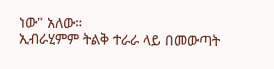ነው" አለው።
ኢብራሂምም ትልቅ ተራራ ላይ በመውጣት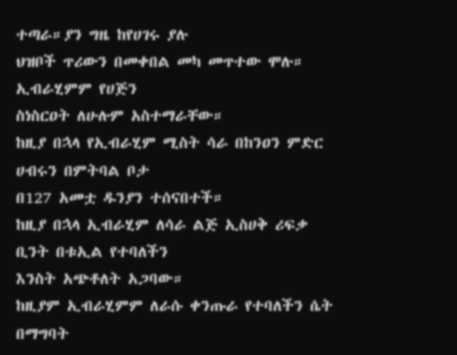ተጣራ።ያን ግዜ ከየሀገሩ ያሉ
ህዝቦች ጥሪውን በመቀበል መካ መጥተው ሞሉ። ኢብራሂምም የሀጅን
ስነስርዐት ለሁሉም አስተማራቸው።
ከዚያ በኋላ የኢብራሂም ሚስት ሳራ በከንዐን ምድር ሀብሩን በምትባል ቦታ
በ127 አመቷ ዱንያን ተሰናበተች።
ከዚያ በኋላ ኢብራሂም ለሳራ ልጅ ኢስሀቅ ሪፍቃ ቢንት በቱኢል የተባለችን
እንስት አጭቶለት አጋባው።
ከዚያም ኢብራሂምም ለራሱ ቀንጡራ የተባለችን ሴት በማግባት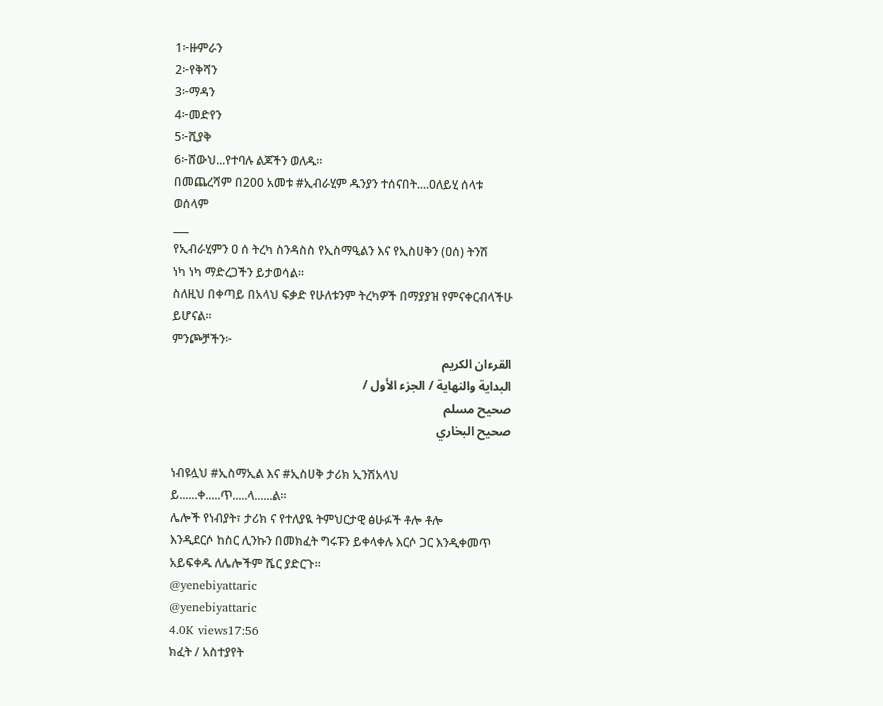1፦ዙምራን
2፦የቅሻን
3፦ማዳን
4፦መድየን
5፦ሺያቅ
6፦ሸውህ...የተባሉ ልጆችን ወለዱ።
በመጨረሻም በ200 አመቱ #ኢብራሂም ዱንያን ተሰናበት....ዐለይሂ ሰላቱ
ወሰላም
___
የኢብራሂምን ዐ ሰ ትረካ ስንዳስስ የኢስማዒልን እና የኢስሀቅን (ዐሰ) ትንሽ
ነካ ነካ ማድረጋችን ይታወሳል።
ስለዚህ በቀጣይ በአላህ ፍቃድ የሁለቱንም ትረካዎች በማያያዝ የምናቀርብላችሁ
ይሆናል።
ምንጮቻችን፦
القرءان الكريم
البداية والنهاية / الجزء الأول /
صحيح مسلم
صحيح البخاري

ነብዩሏህ #ኢስማኢል እና #ኢስሀቅ ታሪክ ኢንሽአላህ
ይ......ቀ.....ጥ.....ላ......ል፡፡
ሌሎች የነብያት፣ ታሪክ ና የተለያዪ ትምህርታዊ ፅሁፉች ቶሎ ቶሎ
እንዲደርሶ ከስር ሊንኩን በመክፈት ግሩፑን ይቀላቀሉ እርሶ ጋር እንዲቀመጥ
አይፍቀዱ ለሌሎችም ሼር ያድርጉ።
@yenebiyattaric
@yenebiyattaric
4.0K views17:56
ክፈት / አስተያየት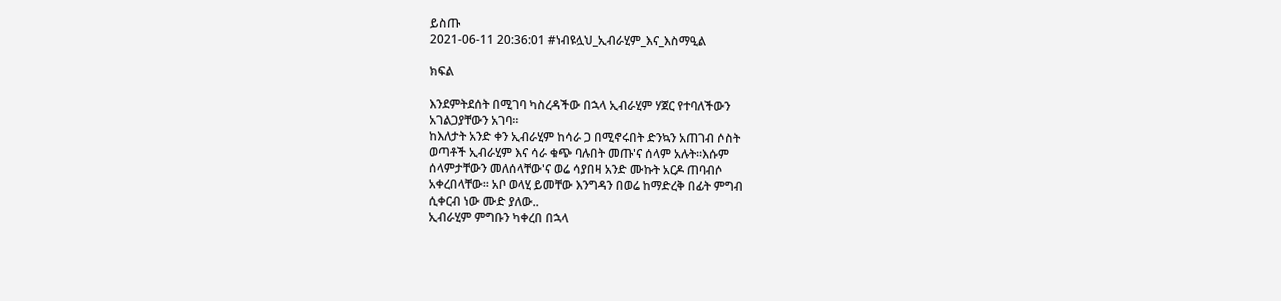ይስጡ
2021-06-11 20:36:01 #ነብዩሏህ_ኢብራሂም_እና_እስማዒል

ክፍል

እንደምትደሰት በሚገባ ካስረዳችው በኋላ ኢብራሂም ሃጀር የተባለችውን
አገልጋያቸውን አገባ።
ከእለታት አንድ ቀን ኢብራሂም ከሳራ ጋ በሚኖሩበት ድንኳን አጠገብ ሶስት
ወጣቶች ኢብራሂም እና ሳራ ቁጭ ባሉበት መጡ'ና ሰላም አሉት።እሱም
ሰላምታቸውን መለሰላቸው'ና ወሬ ሳያበዛ አንድ ሙኩት አርዶ ጠባብሶ
አቀረበላቸው። አቦ ወላሂ ይመቸው እንግዳን በወሬ ከማድረቅ በፊት ምግብ
ሲቀርብ ነው ሙድ ያለው..
ኢብራሂም ምግቡን ካቀረበ በኋላ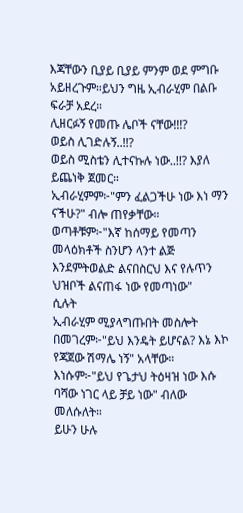እጃቸውን ቢያይ ቢያይ ምንም ወደ ምግቡ
አይዘረጉም።ይህን ግዜ ኢብራሂም በልቡ ፍራቻ አደረ።
ሊዘርፉኝ የመጡ ሌቦች ናቸው!!!?
ወይስ ሊገድሉኝ..!!?
ወይስ ሚስቴን ሊተናኩሉ ነው..!!? እያለ ይጨነቅ ጀመር።
ኢብራሂምም፦"ምን ፈልጋችሁ ነው እነ ማን ናችሁ?" ብሎ ጠየቃቸው።
ወጣቶቹም፦"እኛ ከሰማይ የመጣን መላዕክቶች ስንሆን ላንተ ልጅ
እንደምትወልድ ልናበስርህ እና የሉጥን ህዝቦች ልናጠፋ ነው የመጣነው"
ሲሉት
ኢብራሂም ሚያላግጡበት መስሎት በመገረም፦"ይህ እንዴት ይሆናል? እኔ እኮ
የጃጀው ሽማሌ ነኝ" አላቸው።
እነሱም፦"ይህ የጌታህ ትዕዛዝ ነው እሱ ባሻው ነገር ላይ ቻይ ነው" ብለው
መለሱለት።
ይሁን ሁሉ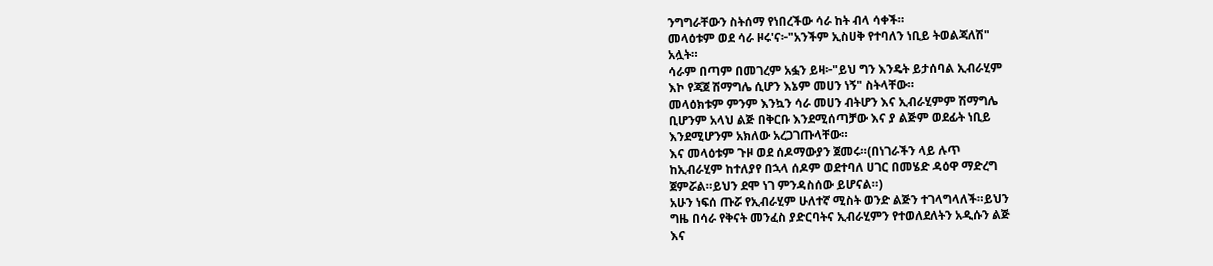ንግግራቸውን ስትሰማ የነበረችው ሳራ ከት ብላ ሳቀች።
መላዕቱም ወደ ሳራ ዞሩ'ና፦"አንችም ኢስሀቅ የተባለን ነቢይ ትወልጃለሽ"
አሏት።
ሳራም በጣም በመገረም አፏን ይዛ፦"ይህ ግን እንዴት ይታሰባል ኢብራሂም
እኮ የጃጀ ሽማግሌ ሲሆን እኔም መሀን ነኝ" ስትላቸው።
መላዕክቱም ምንም እንኳን ሳራ መሀን ብትሆን እና ኢብራሂምም ሽማግሌ
ቢሆንም አላህ ልጅ በቅርቡ እንደሚሰጣቻው እና ያ ልጅም ወደፊት ነቢይ
እንደሚሆንም አክለው አረጋገጡላቸው።
እና መላዕቱም ጉዞ ወደ ሰዶማውያን ጀመሩ።(በነገራችን ላይ ሉጥ
ከኢብራሂም ከተለያየ በኋላ ሰዶም ወደተባለ ሀገር በመሄድ ዳዕዋ ማድረግ
ጀምሯል።ይህን ደሞ ነገ ምንዳስሰው ይሆናል።)
አሁን ነፍሰ ጡሯ የኢብራሂም ሁለተኛ ሚስት ወንድ ልጅን ተገላግላለች።ይህን
ግዜ በሳራ የቅናት መንፈስ ያድርባትና ኢብራሂምን የተወለደለትን አዲሱን ልጅ
እና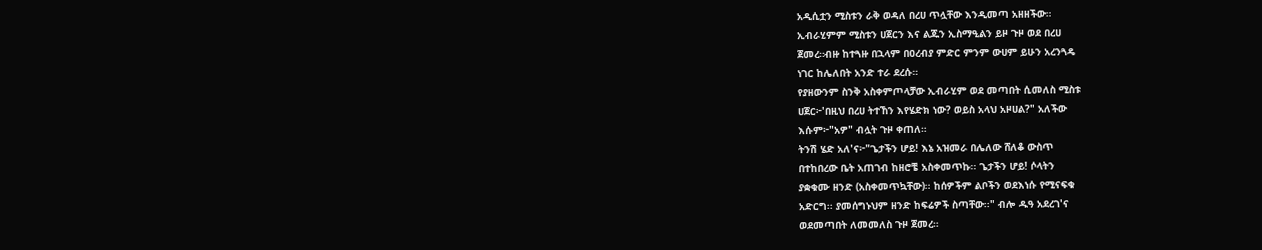አዲሲቷን ሚስቱን ራቅ ወዳለ በረሀ ጥሏቸው እንዲመጣ አዘዘችው።
ኢብራሂምም ሚስቱን ሀጀርን እና ልጁን ኢስማዒልን ይዞ ጉዞ ወደ በረሀ
ጀመረ።ብዙ ከተጓዙ በኋላም በዐረብያ ምድር ምንም ውሀም ይሁን አረንጓዴ
ነገር ከሌለበት አንድ ተራ ደረሱ።
የያዘውንም ስንቅ አስቀምጦላቻው ኢብራሂም ወደ መጣበት ሲመለስ ሚስቱ
ሀጀር፦'በዚህ በረሀ ትተኸን እየሄድክ ነው? ወይስ አላህ አዞሀል?" አለችው
እሱም፦"አዎ" ብሏት ጉዞ ቀጠለ።
ትንሽ ሄድ አለ'ና፦"ጌታችን ሆይ! እኔ አዝመራ በሌለው ሸለቆ ውስጥ
በተከበረው ቤት አጠገብ ከዘሮቼ አስቀመጥኩ፡፡ ጌታችን ሆይ! ሶላትን
ያቋቁሙ ዘንድ (አስቀመጥኳቸው)፡፡ ከሰዎችም ልቦችን ወደእነሱ የሚናፍቁ
አድርግ፡፡ ያመሰግኑህም ዘንድ ከፍሬዎች ስጣቸው፡፡" ብሎ ዱዓ አደረገ'ና
ወደመጣበት ለመመለስ ጉዞ ጀመረ።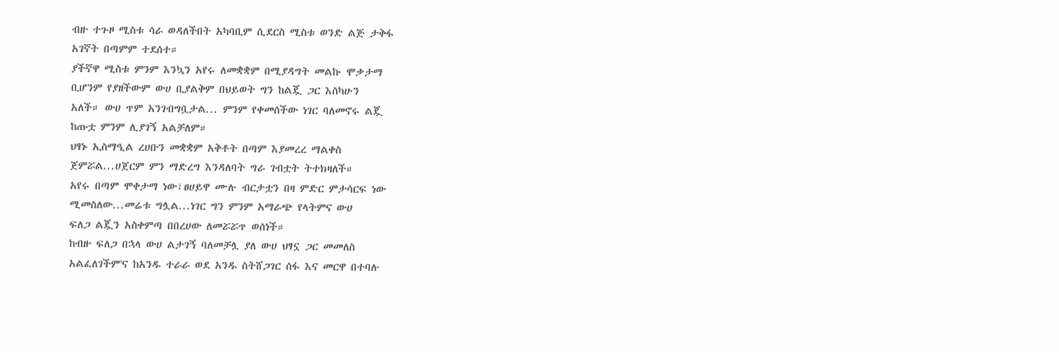ብዙ ተጉዞ ሚስቱ ሳራ ወዳለችበት አካባቢም ሲደርስ ሚስቱ ወንድ ልጅ ታቅፋ
አገኛት በጣምም ተደሰተ።
ያችኛዋ ሚስቱ ምንም እንኳን አየሩ ለመቋቋም በሚያዳግት መልኩ ሞቃታማ
ቢሆንም የያዘችውም ውሀ ቢያልቅም በህይወት ግን ከልጇ ጋር እስካሁን
አለች። ውሀ ጥም አንገብግቧታል... ምንም የቀመሰችው ነገር ባለመኖሩ ልጇ
ከጡቷ ምንም ሊያገኝ አልቻለም።
ህፃኑ ኢስማዒል ረሀቡን መቋቋም አቅቶት በጣም እያመረረ ማልቀስ
ጀምሯል...ሀጀርም ምን ማድረግ እንዳለባት ግራ ገብቷት ትተክዛለች።
አየሩ በጣም ሞቀታማ ነው፣ፀሀይዋ ሙሉ ብርታቷን በዛ ምድር ምታሳርፍ ነው
ሚመስለው...መሬቱ ግሏል...ነገር ግን ምንም አማራጭ የላትምና ውሀ
ፍለጋ ልጇን አስቀምጣ በበረሀው ለመሯሯጥ ወሰነች።
ከብዙ ፍለጋ በኋላ ውሀ ልታገኝ ባለመቻሏ ያለ ውሀ ህፃኗ ጋር መመለስ
አልፈለገችም'ና ከአንዱ ተራራ ወደ አንዱ ስትሸጋገር ሰፋ እና መርዋ በተባሉ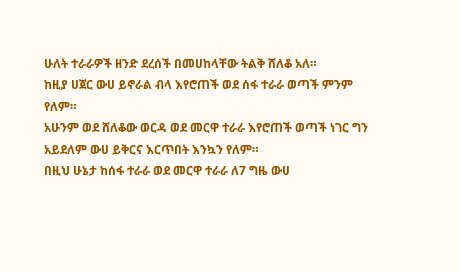ሁለት ተራራዎች ዘንድ ደረሰች በመሀከላቸው ትልቅ ሸለቆ አለ።
ከዚያ ሀጀር ውሀ ይኖራል ብላ እየሮጠች ወደ ሰፋ ተራራ ወጣች ምንም
የለም።
አሁንም ወደ ሸለቆው ወርዳ ወደ መርዋ ተራራ እየሮጠች ወጣች ነገር ግን
አይደለም ውሀ ይቅርና እርጥበት እንኳን የለም።
በዚህ ሁኔታ ከሰፋ ተራራ ወደ መርዋ ተራራ ለ7 ግዜ ውሀ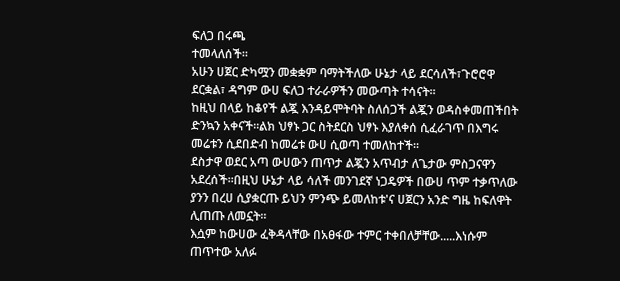ፍለጋ በሩጫ
ተመላለሰች።
አሁን ሀጀር ድካሟን መቋቋም ባማትችለው ሁኔታ ላይ ደርሳለች፣ጉሮሮዋ
ደርቋል፣ ዳግም ውሀ ፍለጋ ተራራዎችን መውጣት ተሳናት።
ከዚህ በላይ ከቆየች ልጇ እንዳይሞትባት ስለሰጋች ልጇን ወዳስቀመጠችበት
ድንኳን አቀናች።ልክ ህፃኑ ጋር ስትደርስ ህፃኑ እያለቀሰ ሲፈራገጥ በእግሩ
መሬቱን ሲደበድብ ከመሬቱ ውሀ ሲወጣ ተመለከተች።
ደስታዋ ወደር አጣ ውሀውን ጠጥታ ልጇን አጥብታ ለጌታው ምስጋናዋን
አደረሰች።በዚህ ሁኔታ ላይ ሳለች መንገደኛ ነጋዴዎች በውሀ ጥም ተቃጥለው
ያንን በረሀ ሲያቋርጡ ይህን ምንጭ ይመለከቱ'ና ሀጀርን አንድ ግዜ ከፍለዋት
ሊጠጡ ለመኗት።
እሷም ከውሀው ፈቅዳላቸው በአፀፋው ተምር ተቀበለቻቸው.....እነሱም
ጠጥተው አለፉ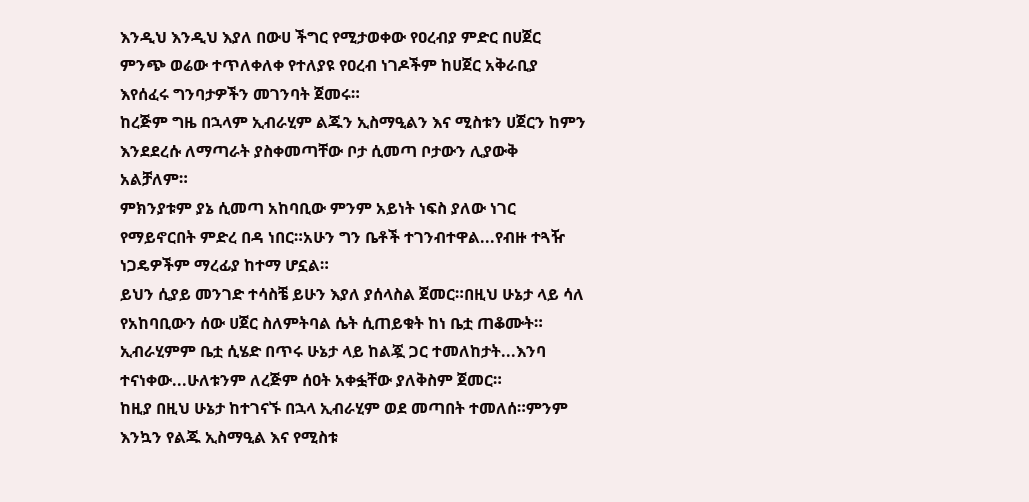እንዲህ እንዲህ እያለ በውሀ ችግር የሚታወቀው የዐረብያ ምድር በሀጀር
ምንጭ ወሬው ተጥለቀለቀ የተለያዩ የዐረብ ነገዶችም ከሀጀር አቅራቢያ
እየሰፈሩ ግንባታዎችን መገንባት ጀመሩ።
ከረጅም ግዜ በኋላም ኢብራሂም ልጁን ኢስማዒልን እና ሚስቱን ሀጀርን ከምን
እንደደረሱ ለማጣራት ያስቀመጣቸው ቦታ ሲመጣ ቦታውን ሊያውቅ
አልቻለም።
ምክንያቱም ያኔ ሲመጣ አከባቢው ምንም አይነት ነፍስ ያለው ነገር
የማይኖርበት ምድረ በዳ ነበር።አሁን ግን ቤቶች ተገንብተዋል...የብዙ ተጓዥ
ነጋዴዎችም ማረፊያ ከተማ ሆኗል።
ይህን ሲያይ መንገድ ተሳስቼ ይሁን እያለ ያሰላስል ጀመር።በዚህ ሁኔታ ላይ ሳለ
የአከባቢውን ሰው ሀጀር ስለምትባል ሴት ሲጠይቁት ከነ ቤቷ ጠቆሙት።
ኢብራሂምም ቤቷ ሲሄድ በጥሩ ሁኔታ ላይ ከልጇ ጋር ተመለከታት...እንባ
ተናነቀው...ሁለቱንም ለረጅም ሰዐት አቀፏቸው ያለቅስም ጀመር።
ከዚያ በዚህ ሁኔታ ከተገናኙ በኋላ ኢብራሂም ወደ መጣበት ተመለሰ።ምንም
እንኳን የልጁ ኢስማዒል እና የሚስቱ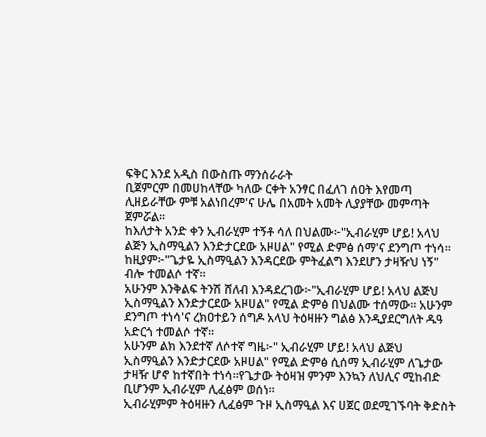ፍቅር እንደ አዲስ በውስጡ ማንሰራራት
ቢጀምርም በመሀከላቸው ካለው ርቀት አንፃር በፈለገ ሰዐት እየመጣ
ሊዘይራቸው ምቹ አልነበረም'ና ሁሌ በአመት አመት ሊያያቸው መምጣት
ጀምሯል።
ከእለታት አንድ ቀን ኢብራሂም ተኝቶ ሳለ በህልሙ፦"ኢብራሂም ሆይ! አላህ
ልጅን ኢስማዒልን እንድታርደው አዞሀል" የሚል ድምፅ ሰማ'ና ደንግጦ ተነሳ።
ከዚያም፦"ጌታዬ ኢስማዒልን እንዳርደው ምትፈልግ እንደሆን ታዛዥህ ነኝ"
ብሎ ተመልሶ ተኛ።
አሁንም እንቅልፍ ትንሽ ሸለብ እንዳደረገው፦"ኢብራሂም ሆይ! አላህ ልጅህ
ኢስማዒልን እንድታርደው አዞሀል" የሚል ድምፅ በህልሙ ተሰማው። አሁንም
ደንግጦ ተነሳ'ና ረክዐተይን ሰግዶ አላህ ትዕዛዙን ግልፅ እንዲያደርግለት ዱዓ
አድርጎ ተመልሶ ተኛ።
አሁንም ልክ እንደተኛ ለሶተኛ ግዜ፦" ኢብራሂም ሆይ! አላህ ልጅህ
ኢስማዒልን እንድታርደው አዞሀል" የሚል ድምፅ ሲሰማ ኢብራሂም ለጌታው
ታዛዥ ሆኖ ከተኛበት ተነሳ።የጌታው ትዕዛዝ ምንም እንኳን ለህሊና ሚከብድ
ቢሆንም ኢብራሂም ሊፈፅም ወሰነ።
ኢብራሂምም ትዕዛዙን ሊፈፅም ጉዞ ኢስማዒል እና ሀጀር ወደሚገኙባት ቅድስት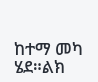ከተማ መካ ሄደ።ልክ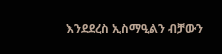እንደደረስ ኢስማዒልን ብቻውን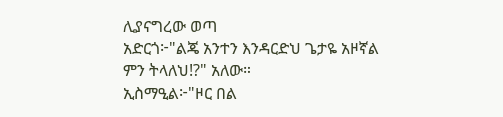ሊያናግረው ወጣ
አድርጎ፦"ልጄ አንተን እንዳርድህ ጌታዬ አዞኛል ምን ትላለህ!?" አለው።
ኢስማዒል፦"ዞር በል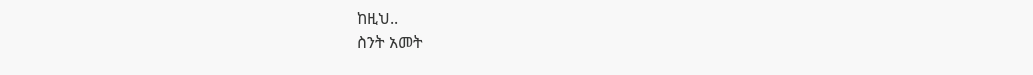ከዚህ..
ስንት አመት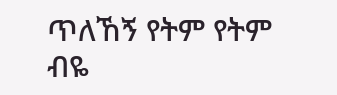ጥለኸኝ የትም የትም ብዬ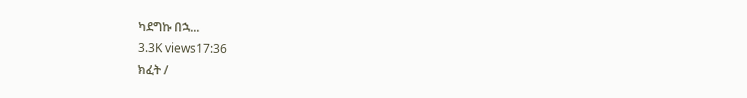ካደግኩ በኋ...
3.3K views17:36
ክፈት /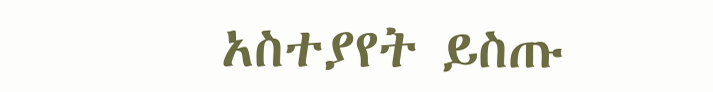አስተያየት ይስጡ